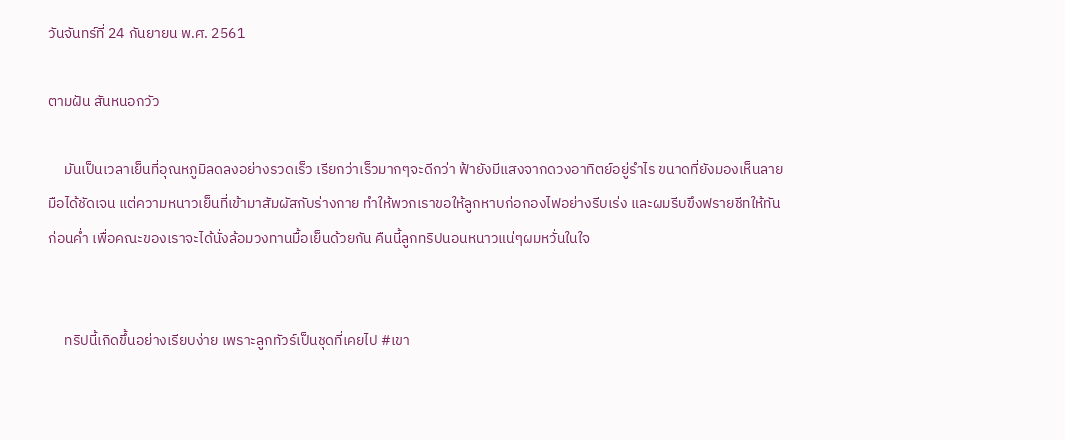วันจันทร์ที่ 24 กันยายน พ.ศ. 2561

ตามฝัน สันหนอกวัว

     มันเป็นเวลาเย็นที่อุณหภูมิลดลงอย่างรวดเร็ว เรียกว่าเร็วมากๆจะดีกว่า ฟ้ายังมีแสงจากดวงอาทิตย์อยู่รำไร ขนาดที่ยังมองเห็นลายมือได้ชัดเจน แต่ความหนาวเย็นที่เข้ามาสัมผัสกับร่างกาย ทำให้พวกเราขอให้ลูกหาบก่อกองไฟอย่างรีบเร่ง และผมรีบขึงฟรายชีทให้ทันก่อนค่ำ เพื่อคณะของเราจะได้นั่งล้อมวงทานมื้อเย็นด้วยกัน คืนนี้ลูกทริปนอนหนาวแน่ๆผมหวั่นในใจ


     ทริปนี้เกิดขึ้นอย่างเรียบง่าย เพราะลูกทัวร์เป็นชุดที่เคยไป #เขา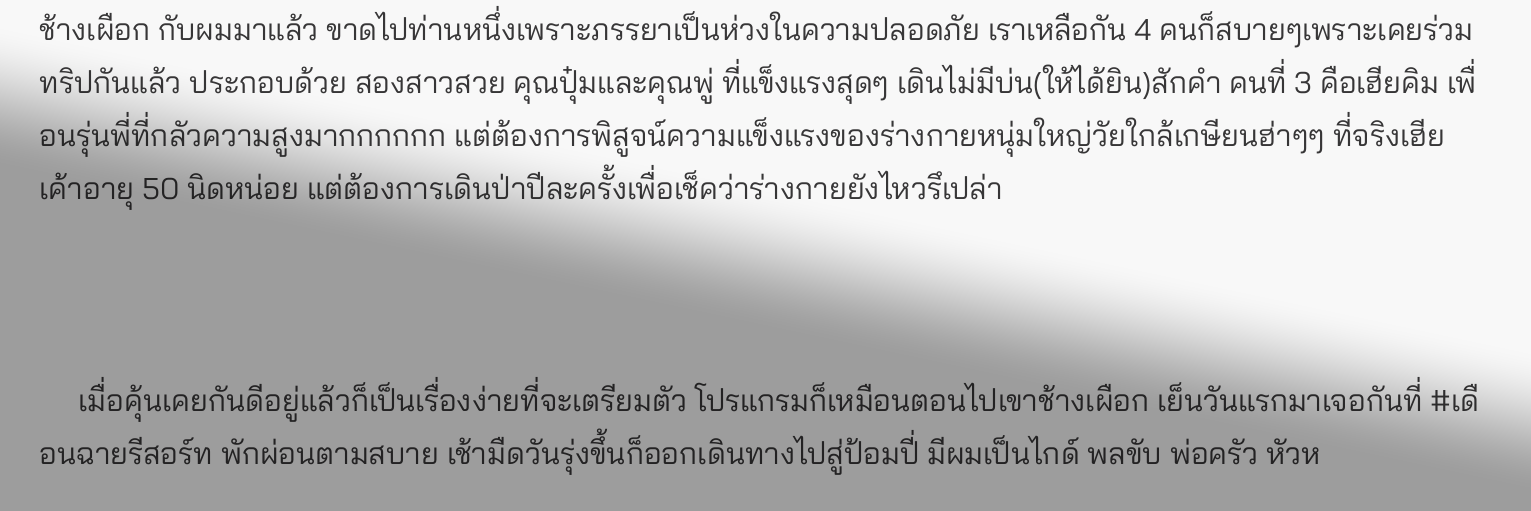ช้างเผือก กับผมมาแล้ว ขาดไปท่านหนึ่งเพราะภรรยาเป็นห่วงในความปลอดภัย เราเหลือกัน 4 คนก็สบายๆเพราะเคยร่วมทริปกันแล้ว ประกอบด้วย สองสาวสวย คุณปุ๋มและคุณพู่ ที่แข็งแรงสุดๆ เดินไม่มีบ่น(ให้ได้ยิน)สักคำ คนที่ 3 คือเฮียคิม เพื่อนรุ่นพี่ที่กลัวความสูงมากกกกกก แต่ต้องการพิสูจน์ความแข็งแรงของร่างกายหนุ่มใหญ่วัยใกล้เกษียนฮ่าๆๆ ที่จริงเฮียเค้าอายุ 50 นิดหน่อย แต่ต้องการเดินป่าปีละครั้งเพื่อเช็คว่าร่างกายยังไหวรึเปล่า



     เมื่อคุ้นเคยกันดีอยู่แล้วก็เป็นเรื่องง่ายที่จะเตรียมตัว โปรแกรมก็เหมือนตอนไปเขาช้างเผือก เย็นวันแรกมาเจอกันที่ #เดือนฉายรีสอร์ท พักผ่อนตามสบาย เช้ามืดวันรุ่งขึ้นก็ออกเดินทางไปสู่ป้อมปี่ มีผมเป็นไกด์ พลขับ พ่อครัว หัวห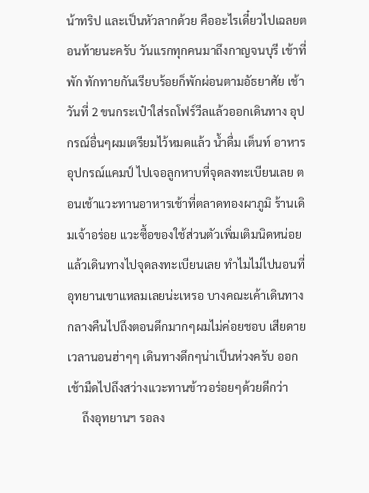น้าทริป และเป็นหัวลากด้วย คืออะไรเดี๋ยวไปเฉลยตอนท้ายนะครับ วันแรกทุกคนมาถึงกาญจนบุรี เข้าที่พัก ทักทายกันเรียบร้อยก็พักผ่อนตามอัธยาศัย เช้าวันที่ 2 ขนกระเป๋าใส่รถโฟร์วีลแล้วออกเดินทาง อุปกรณ์อื่นๆผมเตรียมไว้หมดแล้ว น้ำดื่ม เต็นท์ อาหาร อุปกรณ์แคมป์ ไปเจอลูกหาบที่จุดลงทะเบียนเลย ตอนเช้าแวะทานอาหารเช้าที่ตลาดทองผาภูมิ ร้านเดิมเจ้าอร่อย แวะซื้อของใช้ส่วนตัวเพิ่มเติมนิดหน่อยแล้วเดินทางไปจุดลงทะเบียนเลย ทำไมไม่ไปนอนที่อุทยานเขาแหลมเลยน่ะเหรอ บางคณะเค้าเดินทางกลางคืนไปถึงตอนดึกมากๆผมไม่ค่อยชอบ เสียดายเวลานอนฮ่าๆๆ เดินทางดึกๆน่าเป็นห่วงครับ ออกเช้ามืดไปถึงสว่างแวะทานข้าวอร่อยๆด้วยดีกว่า
     ถึงอุทยานฯ รอลง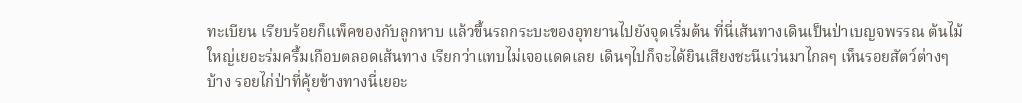ทะเบียน เรียบร้อยก็แพ็คของกับลูกหาบ แล้วขึ้นรถกระบะของอุทยานไปยังจุดเริ่มต้น ที่นี่เส้นทางเดินเป็นป่าเบญจพรรณ ต้นไม้ใหญ่เยอะร่มครึ้มเกือบตลอดเส้นทาง เรียกว่าแทบไม่เจอแดดเลย เดินๆไปก็จะได้ยินเสียงชะนีแว่นมาไกลๆ เห็นรอยสัตว์ต่างๆบ้าง รอยไก่ป่าที่คุ้ยข้างทางนี่เยอะ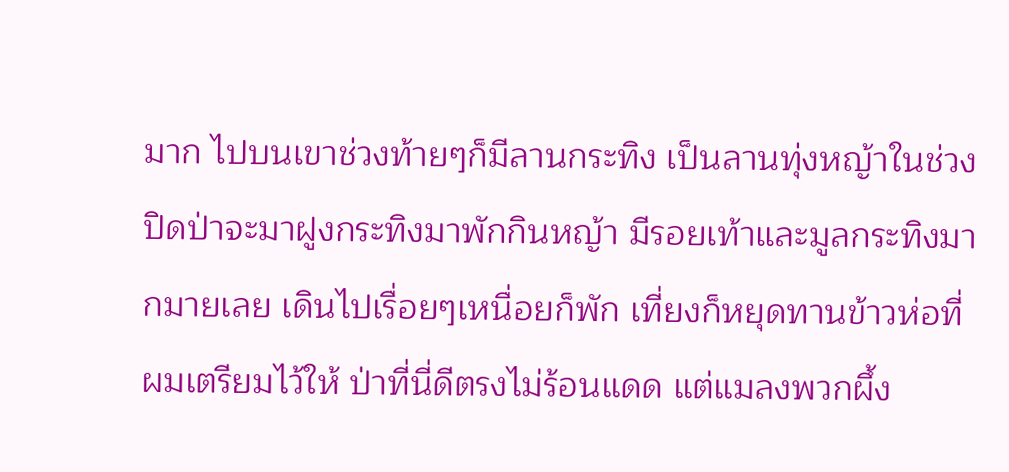มาก ไปบนเขาช่วงท้ายๆก็มีลานกระทิง เป็นลานทุ่งหญ้าในช่วงปิดป่าจะมาฝูงกระทิงมาพักกินหญ้า มีรอยเท้าและมูลกระทิงมากมายเลย เดินไปเรื่อยๆเหนื่อยก็พัก เที่ยงก็หยุดทานข้าวห่อที่ผมเตรียมไว้ให้ ป่าที่นี่ดีตรงไม่ร้อนแดด แต่แมลงพวกผึ้ง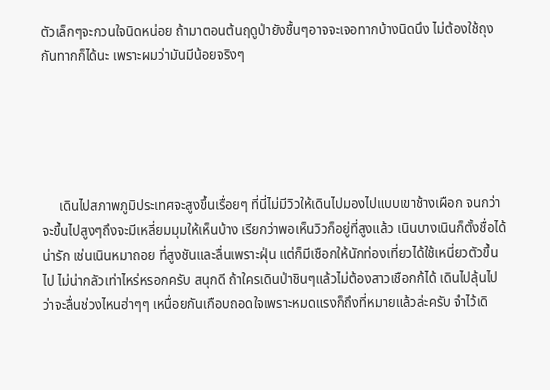ตัวเล็กๆจะกวนใจนิดหน่อย ถ้ามาตอนต้นฤดูป่ายังชื้นๆอาจจะเจอทากบ้างนิดนึง ไม่ต้องใช้ถุงกันทากก็ได้นะ เพราะผมว่ามันมีน้อยจริงๆ





     เดินไปสภาพภูมิประเทศจะสูงขึ้นเรื่อยๆ ที่นี่ไม่มีวิวให้เดินไปมองไปแบบเขาช้างเผือก จนกว่าจะขึ้นไปสูงๆถึงจะมีเหลี่ยมมุมให้เห็นบ้าง เรียกว่าพอเห็นวิวก็อยู่ที่สูงแล้ว เนินบางเนินก็ตั้งชื่อได้น่ารัก เช่นเนินหมาถอย ที่สูงชันและลื่นเพราะฝุ่น แต่ก็มีเชือกให้นักท่องเที่ยวได้ใช้เหนี่ยวตัวขึ้นไป ไม่น่ากลัวเท่าไหร่หรอกครับ สนุกดี ถ้าใครเดินป่าชินๆแล้วไม่ต้องสาวเชือกก้ได้ เดินไปลุ้นไปว่าจะลื่นช่วงไหนฮ่าๆๆ เหนื่อยกันเกือบถอดใจเพราะหมดแรงก็ถึงที่หมายแล้วล่ะครับ จำไว้เดิ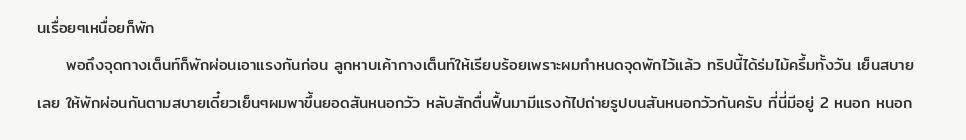นเรื่อยๆเหนื่อยก็พัก
     พอถึงจุดกางเต็นท์ก็พักผ่อนเอาแรงกันก่อน ลูกหาบเค้ากางเต็นท์ให้เรียบร้อยเพราะผมกำหนดจุดพักไว้แล้ว ทริปนี้ได้ร่มไม้ครึ้มทั้งวัน เย็นสบายเลย ให้พักผ่อนกันตามสบายเดี๋ยวเย็นๆผมพาขึ้นยอดสันหนอกวัว หลับสักตื่นฟื้นมามีแรงก้ไปถ่ายรูปบนสันหนอกวัวกันครับ ที่นี่มีอยู่ 2 หนอก หนอก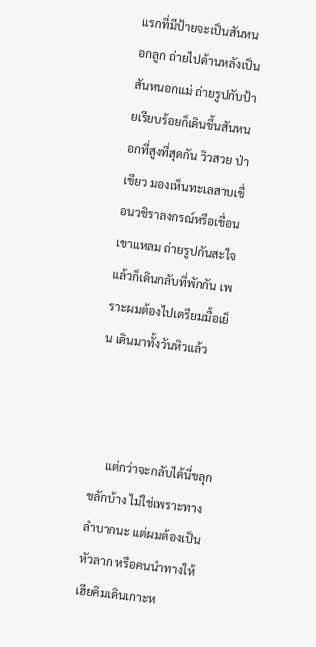แรกที่มีป้ายจะเป็นสันหนอกลูก ถ่ายไปด้านหลังเป็นสันหนอกแม่ ถ่ายรูปกับป้ายเรียบร้อยก็เดินขึ้นสันหนอกที่สูงที่สุดกัน วิวสวย ป่าเขียว มองเห็นทะเลสาบเขื่อนวชิราลงกรณ์หรือเขื่อนเขาแหลม ถ่ายรูปกันสะใจแล้วก็เดินกลับที่พักกัน เพราะผมต้องไปเตรียมมื้อเย็น เดินมาทั้งวันหิวแล้ว



     แต่กว่าจะกลับได้นี่ขลุกขลักบ้าง ไม่ใช่เพราะทางลำบากนะ แต่ผมต้องเป็นหัวลาก หรือคนนำทางให้เฮียคิมเดินเกาะห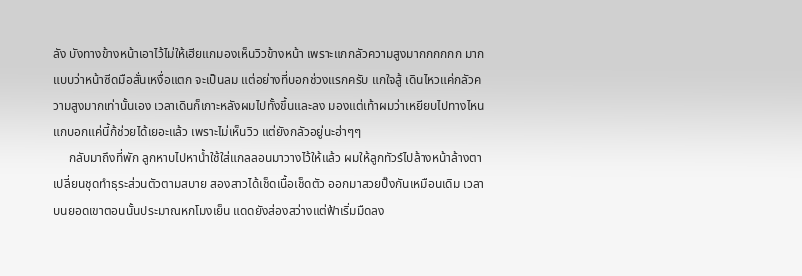ลัง บังทางข้างหน้าเอาไว้ไม่ให้เฮียแกมองเห็นวิวข้างหน้า เพราะแกกลัวความสูงมากกกกกก มากแบบว่าหน้าซีดมือสั่นเหงื่อแตก จะเป็นลม แต่อย่างที่บอกช่วงแรกครับ แกใจสู้ เดินไหวแค่กลัวความสูงมากเท่านั้นเอง เวลาเดินก็เกาะหลังผมไปทั้งขึ้นและลง มองแต่เท้าผมว่าเหยียบไปทางไหน แกบอกแค่นี้ก้ช่วยได้เยอะแล้ว เพราะไม่เห็นวิว แต่ยังกลัวอยู่นะฮ่าๆๆ
     กลับมาถึงที่พัก ลูกหาบไปหาน้ำใช้ใส่แกลลอนมาวางไว้ให้แล้ว ผมให้ลูกทัวร์ไปล้างหน้าล้างตา เปลี่ยนชุดทำธุระส่วนตัวตามสบาย สองสาวได้เช็ดเนื้อเช็ดตัว ออกมาสวยปิ๊งกันเหมือนเดิม เวลาบนยอดเขาตอนนั้นประมาณหกโมงเย็น แดดยังส่องสว่างแต่ฟ้าเริ่มมืดลง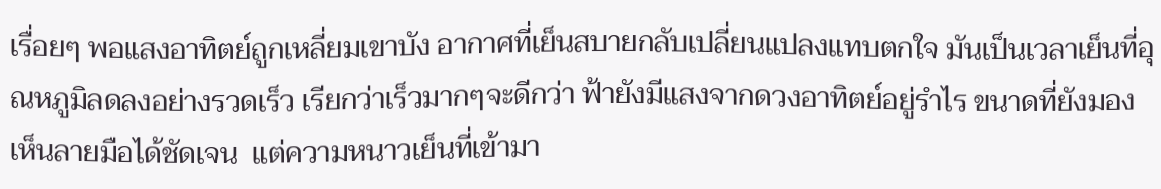เรื่อยๆ พอแสงอาทิตย์ถูกเหลี่ยมเขาบัง อากาศที่เย็นสบายกลับเปลี่ยนแปลงแทบตกใจ มันเป็นเวลาเย็นที่อุณหภูมิลดลงอย่างรวดเร็ว เรียกว่าเร็วมากๆจะดีกว่า ฟ้ายังมีแสงจากดวงอาทิตย์อยู่รำไร ขนาดที่ยังมองเห็นลายมือได้ชัดเจน  แต่ความหนาวเย็นที่เข้ามา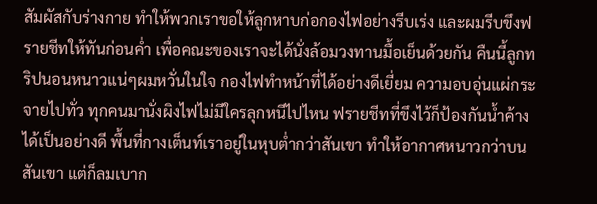สัมผัสกับร่างกาย ทำให้พวกเราขอให้ลูกหาบก่อกองไฟอย่างรีบเร่ง และผมรีบขึงฟรายชีทให้ทันก่อนค่ำ เพื่อคณะของเราจะได้นั่งล้อมวงทานมื้อเย็นด้วยกัน คืนนี้ลูกทริปนอนหนาวแน่ๆผมหวั่นในใจ กองไฟทำหน้าที่ได้อย่างดีเยี่ยม ความอบอุ่นแผ่กระจายไปทั่ว ทุกคนมานั่งผิงไฟไม่มีใครลุกหนีไปไหน ฟรายชีทที่ขึงไว้ก็ป้องกันน้ำค้างได้เป็นอย่างดี พื้นที่กางเต็นท์เราอยู่ในหุบต่ำกว่าสันเขา ทำให้อากาศหนาวกว่าบนสันเขา แต่ก็ลมเบาก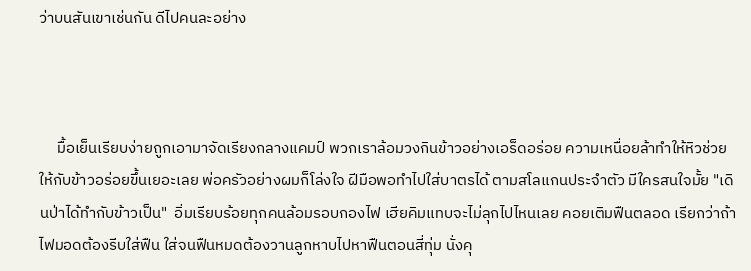ว่าบนสันเขาเช่นกัน ดีไปคนละอย่าง



     มื้อเย็นเรียบง่ายถูกเอามาจัดเรียงกลางแคมป์ พวกเราล้อมวงกินข้าวอย่างเอร็ดอร่อย ความเหนื่อยล้าทำให้หิวช่วยให้กับข้าวอร่อยขึ้นเยอะเลย พ่อครัวอย่างผมก็โล่งใจ ฝีมือพอทำไปใส่บาตรได้ ตามสโลแกนประจำตัว มีใครสนใจมั้ย "เดินป่าได้ทำกับข้าวเป็น"  อิ่มเรียบร้อยทุกคนล้อมรอบกองไฟ เฮียคิมแทบจะไม่ลุกไปไหนเลย คอยเติมฟืนตลอด เรียกว่าถ้าไฟมอดต้องรีบใส่ฟืน ใส่จนฟืนหมดต้องวานลูกหาบไปหาฟืนตอนสี่ทุ่ม นั่งคุ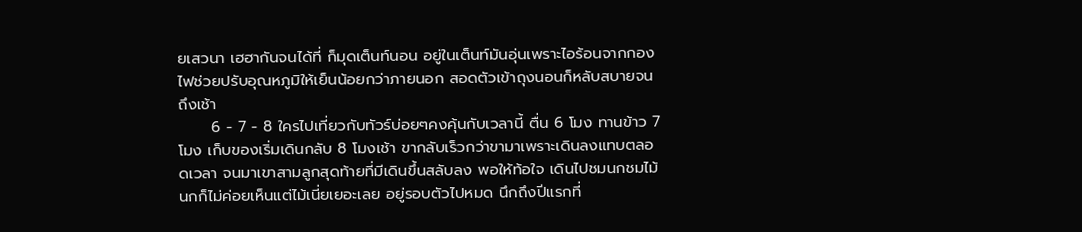ยเสวนา เฮฮากันจนได้ที่ ก็มุดเต็นท์นอน อยู่ในเต็นท์มันอุ่นเพราะไอร้อนจากกองไฟช่วยปรับอุณหภูมิให้เย็นน้อยกว่าภายนอก สอดตัวเข้าถุงนอนก็หลับสบายจนถึงเช้า
      6 - 7 - 8 ใครไปเที่ยวกับทัวร์บ่อยๆคงคุ้นกับเวลานี้ ตื่น 6 โมง ทานข้าว 7 โมง เก็บของเริ่มเดินกลับ 8 โมงเช้า ขากลับเร็วกว่าขามาเพราะเดินลงแทบตลอดเวลา จนมาเขาสามลูกสุดท้ายที่มีเดินขึ้นสลับลง พอให้ท้อใจ เดินไปชมนกชมไม้ นกก็ไม่ค่อยเห็นแต่ไม้เนี่ยเยอะเลย อยู่รอบตัวไปหมด นึกถึงปีแรกที่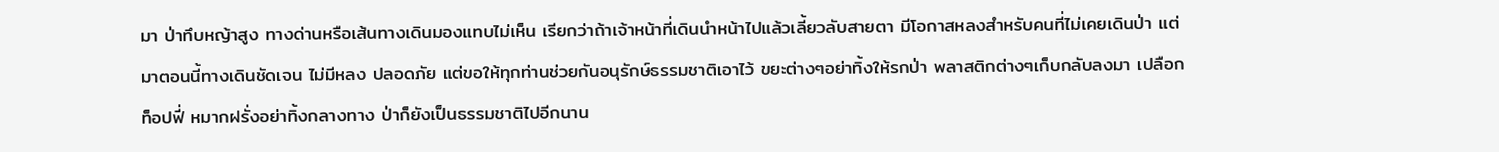มา ป่าทึบหญ้าสูง ทางด่านหรือเส้นทางเดินมองแทบไม่เห็น เรียกว่าถ้าเจ้าหน้าที่เดินนำหน้าไปแล้วเลี้ยวลับสายตา มีโอกาสหลงสำหรับคนที่ไม่เคยเดินป่า แต่มาตอนนี้ทางเดินชัดเจน ไม่มีหลง ปลอดภัย แต่ขอให้ทุกท่านช่วยกันอนุรักษ์ธรรมชาติเอาไว้ ขยะต่างๆอย่าทิ้งให้รกป่า พลาสติกต่างๆเก็บกลับลงมา เปลือกท็อปฟี่ หมากฝรั่งอย่าทิ้งกลางทาง ป่าก็ยังเป็นธรรมชาติไปอีกนาน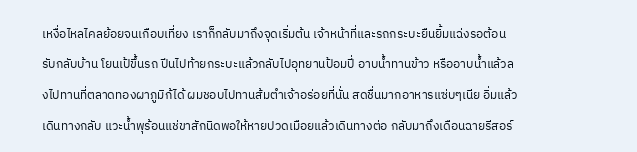เหงื่อไหลไคลย้อยจนเกือบเที่ยง เราก็กลับมาถึงจุดเริ่มต้น เจ้าหน้าที่และรถกระบะยืนยิ้มแฉ่งรอต้อนรับกลับบ้าน โยนเป้ขึ้นรถ ปีนไปท้ายกระบะแล้วกลับไปอุทยานป้อมปี่ อาบน้ำทานข้าว หรืออาบน้ำแล้วลงไปทานที่ตลาดทองผาภูมิก้ได้ ผมชอบไปทานส้มตำเจ้าอร่อยที่นั่น สดชื่นมากอาหารแซ่บๆเนีย อิ่มแล้วเดินทางกลับ แวะน้ำพุร้อนแช่ขาสักนิดพอให้หายปวดเมือยแล้วเดินทางต่อ กลับมาถึงเดือนฉายรีสอร์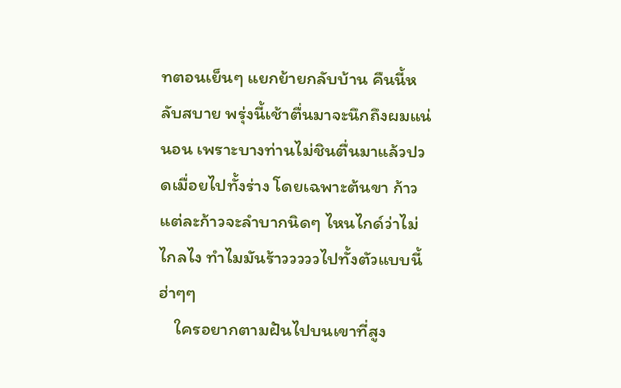ทตอนเย็นๆ แยกย้ายกลับบ้าน คืนนี้หลับสบาย พรุ่งนี้เช้าตื่นมาจะนึกถึงผมแน่นอน เพราะบางท่านไม่ชินตื่นมาแล้วปวดเมื่อยไปทั้งร่าง โดยเฉพาะต้นขา ก้าวแต่ละก้าวจะลำบากนิดๆ ไหนไกด์ว่าไม่ไกลไง ทำไมมันร้าวววววไปทั้งตัวแบบนี้ฮ่าๆๆ
    ใครอยากตามฝันไปบนเขาที่สูง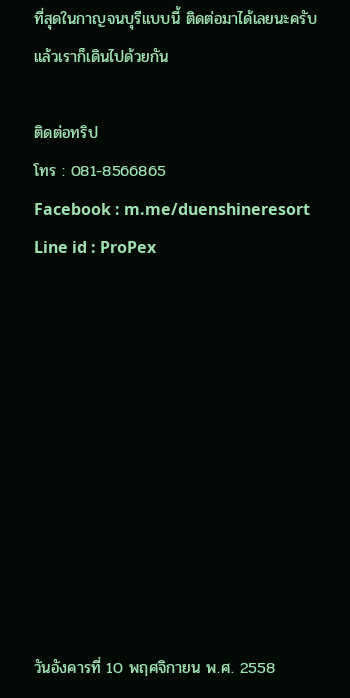ที่สุดในกาญจนบุรีแบบนี้ ติดต่อมาได้เลยนะครับ แล้วเราก็เดินไปด้วยกัน

ติดต่อทริป
โทร : 081-8566865
Facebook : m.me/duenshineresort
Line id : ProPex










วันอังคารที่ 10 พฤศจิกายน พ.ศ. 2558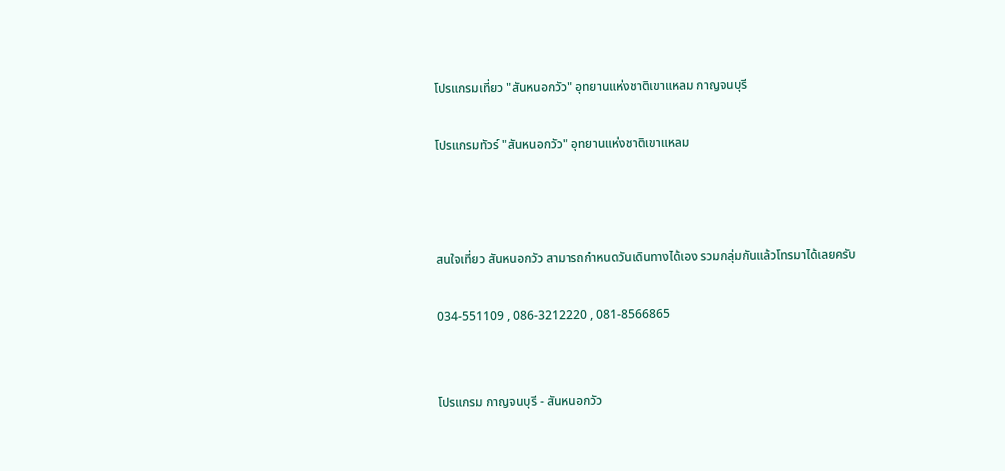โปรแกรมเที่ยว "สันหนอกวัว" อุทยานแห่งชาติเขาแหลม กาญจนบุรี

โปรแกรมทัวร์ "สันหนอกวัว" อุทยานแห่งชาติเขาแหลม



สนใจเที่ยว สันหนอกวัว สามารถกำหนดวันเดินทางได้เอง รวมกลุ่มกันแล้วโทรมาได้เลยครับ

034-551109 , 086-3212220 , 081-8566865


โปรแกรม กาญจนบุรี - สันหนอกวัว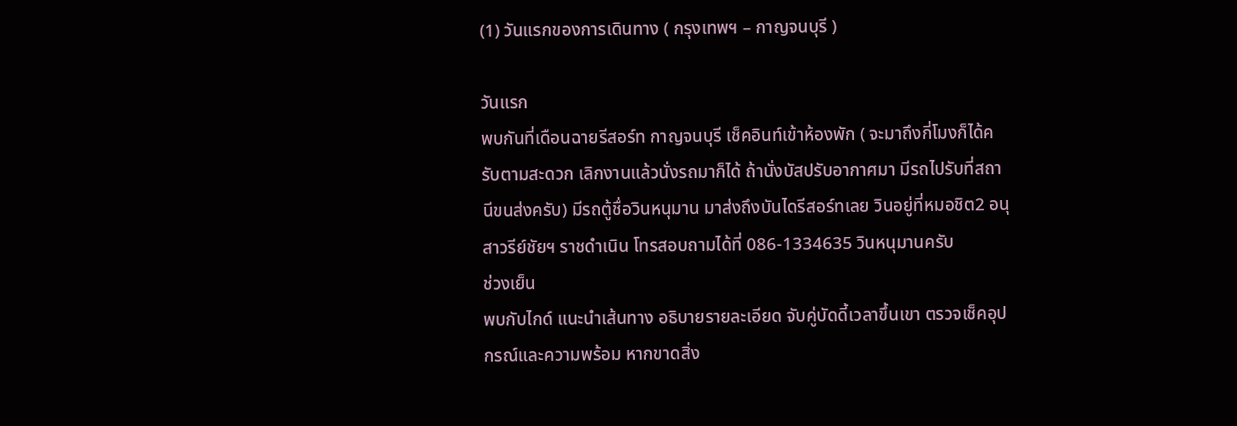(1) วันแรกของการเดินทาง ( กรุงเทพฯ – กาญจนบุรี )

วันแรก
พบกันที่เดือนฉายรีสอร์ท กาญจนบุรี เช็คอินท์เข้าห้องพัก ( จะมาถึงกี่โมงก็ได้ครับตามสะดวก เลิกงานแล้วนั่งรถมาก็ได้ ถ้านั่งบัสปรับอากาศมา มีรถไปรับที่สถานีขนส่งครับ) มีรถตู้ชื่อวินหนุมาน มาส่งถึงบันไดรีสอร์ทเลย วินอยู่ที่หมอชิต2 อนุสาวรีย์ชัยฯ ราชดำเนิน โทรสอบถามได้ที่ 086-1334635 วินหนุมานครับ
ช่วงเย็น
พบกับไกด์ แนะนำเส้นทาง อธิบายรายละเอียด จับคู่บัดดี้เวลาขึ้นเขา ตรวจเช็คอุปกรณ์และความพร้อม หากขาดสิ่ง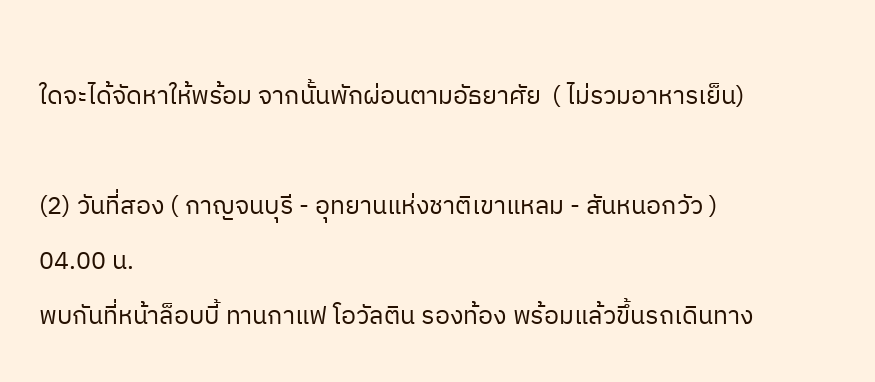ใดจะได้จัดหาให้พร้อม จากนั้นพักผ่อนตามอัธยาศัย  ( ไม่รวมอาหารเย็น)

(2) วันที่สอง ( กาญจนบุรี - อุทยานแห่งชาติเขาแหลม - สันหนอกวัว )
04.00 น.
พบกันที่หน้าล็อบบี้ ทานกาแฟ โอวัลติน รองท้อง พร้อมแล้วขึ้นรถเดินทาง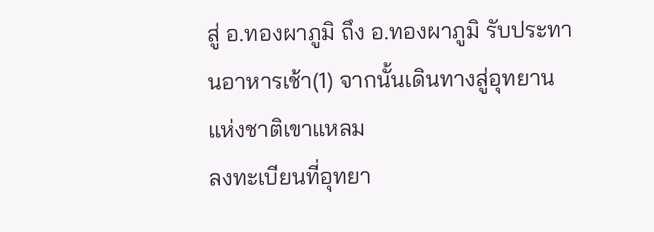สู่ อ.ทองผาภูมิ ถึง อ.ทองผาภูมิ รับประทานอาหารเช้า(1) จากนั้นเดินทางสู่อุทยานแห่งชาติเขาแหลม
ลงทะเบียนที่อุทยา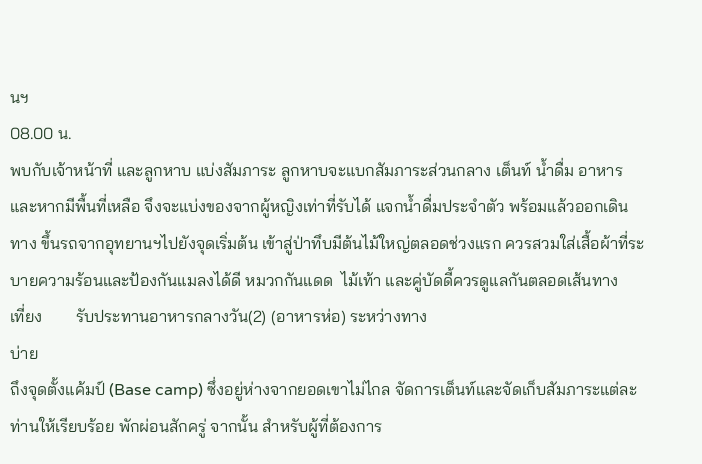นฯ
08.00 น.
พบกับเจ้าหน้าที่ และลูกหาบ แบ่งสัมภาระ ลูกหาบจะแบกสัมภาระส่วนกลาง เต็นท์ น้ำดื่ม อาหาร และหากมีพื้นที่เหลือ จึงจะแบ่งของจากผู้หญิงเท่าที่รับได้ แจกน้ำดื่มประจำตัว พร้อมแล้วออกเดินทาง ขึ้นรถจากอุทยานฯไปยังจุดเริ่มต้น เข้าสู่ป่าทึบมีต้นไม้ใหญ่ตลอดช่วงแรก ควรสวมใส่เสื้อผ้าที่ระบายความร้อนและป้องกันแมลงได้ดี หมวกกันแดด  ไม้เท้า และคู่บัดดี้ควรดูแลกันตลอดเส้นทาง
เที่ยง        รับประทานอาหารกลางวัน(2) (อาหารห่อ) ระหว่างทาง
บ่าย
ถึงจุดตั้งแค้มป์ (Base camp) ซึ่งอยู่ห่างจากยอดเขาไม่ไกล จัดการเต็นท์และจัดเก็บสัมภาระแต่ละท่านให้เรียบร้อย พักผ่อนสักครู่ จากนั้น สำหรับผู้ที่ต้องการ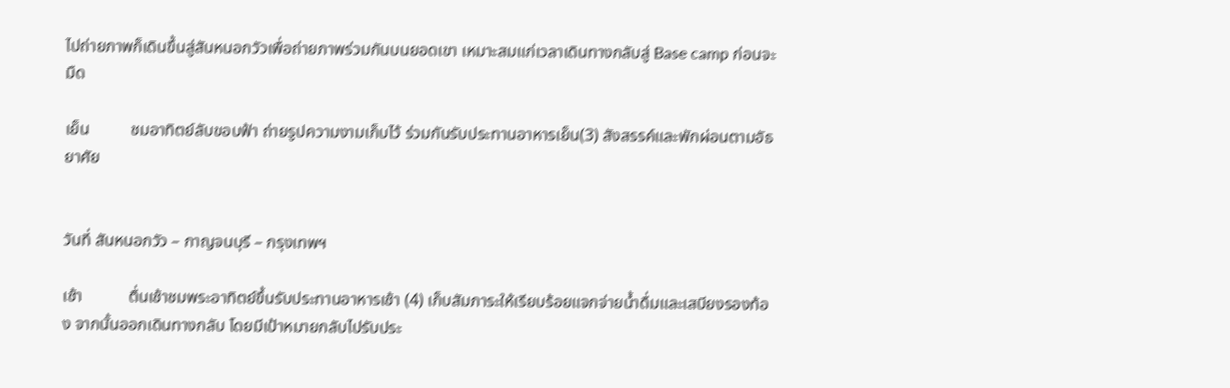ไปถ่ายภาพก็เดินขึ้นสู่สันหนอกวัวเพื่อถ่ายภาพร่วมกันบนยอดเขา เหมาะสมแก่เวลาเดินทางกลับสู่ Base camp ก่อนจะมืด

เย็น          ชมอาทิตย์ลับขอบฟ้า ถ่ายรูปความงามเก็บไว้ ร่วมกันรับประทานอาหารเย็น(3) สังสรรค์และพักผ่อนตามอัธยาศัย


วันที่ สันหนอกวัว – กาญจนบุรี – กรุงเทพฯ

เช้า           ตื่นเช้าชมพระอาทิตย์ขึ้นรับประทานอาหารเช้า (4) เก็บสัมภาระให้เรียบร้อยแจกจ่ายน้ำดื่มและเสบียงรองท้อง จากนั้นออกเดินทางกลับ โดยมีเป้าหมายกลับไปรับประ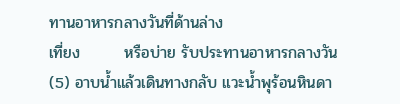ทานอาหารกลางวันที่ด้านล่าง
เที่ยง        หรือบ่าย รับประทานอาหารกลางวัน (5) อาบน้ำแล้วเดินทางกลับ แวะน้ำพุร้อนหินดา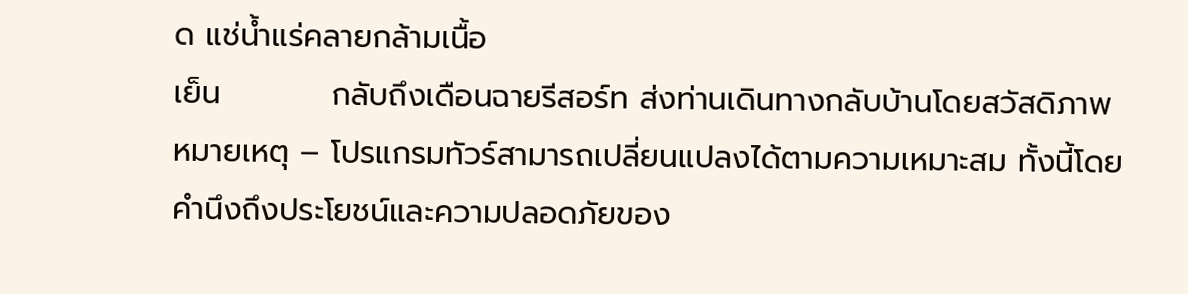ด แช่น้ำแร่คลายกล้ามเนื้อ
เย็น          กลับถึงเดือนฉายรีสอร์ท ส่งท่านเดินทางกลับบ้านโดยสวัสดิภาพ
หมายเหตุ – โปรแกรมทัวร์สามารถเปลี่ยนแปลงได้ตามความเหมาะสม ทั้งนี้โดยคำนึงถึงประโยชน์และความปลอดภัยของ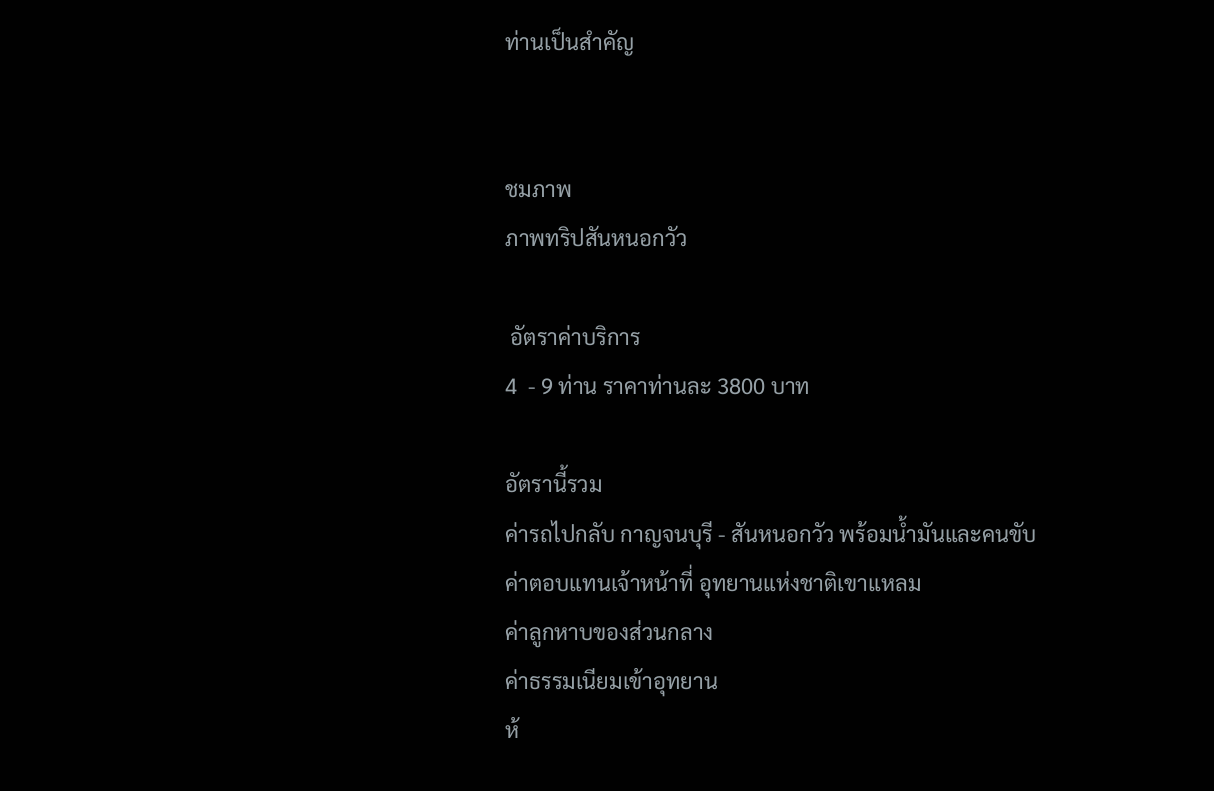ท่านเป็นสำคัญ


ชมภาพ
ภาพทริปสันหนอกวัว

 อัตราค่าบริการ
4  - 9 ท่าน ราคาท่านละ 3800 บาท

อัตรานี้รวม
ค่ารถไปกลับ กาญจนบุรี - สันหนอกวัว พร้อมน้ำมันและคนขับ
ค่าตอบแทนเจ้าหน้าที่ อุทยานแห่งชาติเขาแหลม
ค่าลูกหาบของส่วนกลาง
ค่าธรรมเนียมเข้าอุทยาน
ห้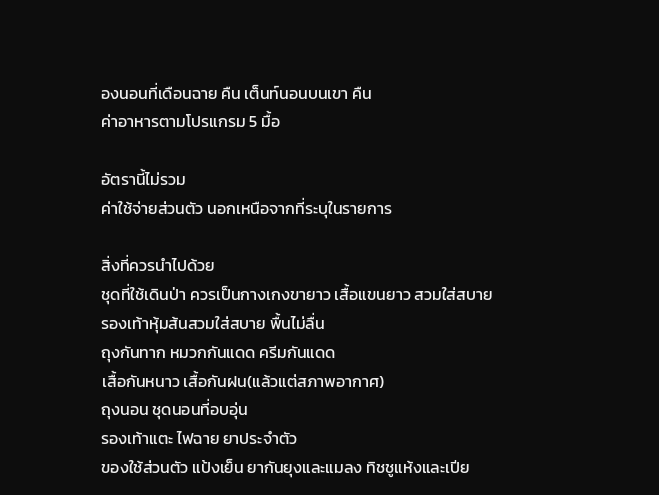องนอนที่เดือนฉาย คืน เต็นท์นอนบนเขา คืน
ค่าอาหารตามโปรแกรม 5 มื้อ

อัตรานี้ไม่รวม
ค่าใช้จ่ายส่วนตัว นอกเหนือจากที่ระบุในรายการ

สิ่งที่ควรนำไปด้วย
ชุดที่ใช้เดินป่า ควรเป็นกางเกงขายาว เสื้อแขนยาว สวมใส่สบาย
รองเท้าหุ้มส้นสวมใส่สบาย พื้นไม่ลื่น
ถุงกันทาก หมวกกันแดด ครีมกันแดด
เสื้อกันหนาว เสื้อกันฝน(แล้วแต่สภาพอากาศ)
ถุงนอน ชุดนอนที่อบอุ่น
รองเท้าแตะ ไฟฉาย ยาประจำตัว
ของใช้ส่วนตัว แป้งเย็น ยากันยุงและแมลง ทิชชูแห้งและเปีย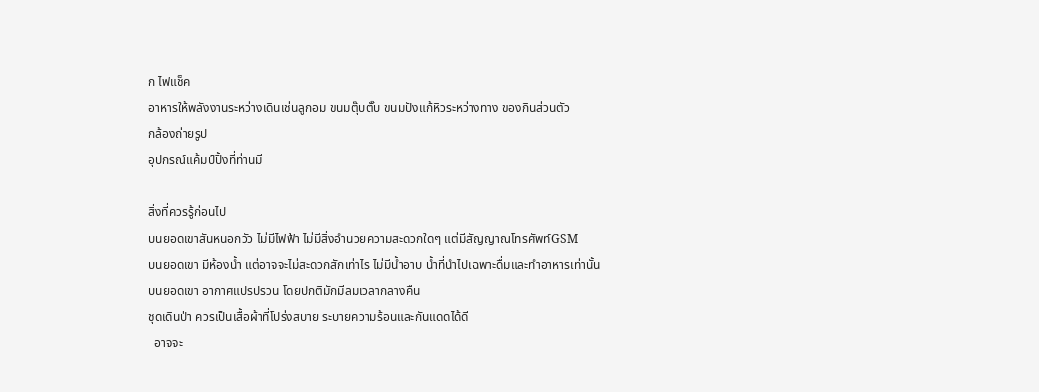ก ไฟแช็ค
อาหารให้พลังงานระหว่างเดินเช่นลูกอม ขนมตุ๊บตั๊บ ขนมปังแก้หิวระหว่างทาง ของกินส่วนตัว
กล้องถ่ายรูป
อุปกรณ์แค้มป์ปิ้งที่ท่านมี

สิ่งที่ควรรู้ก่อนไป
บนยอดเขาสันหนอกวัว ไม่มีไฟฟ้า ไม่มีสิ่งอำนวยความสะดวกใดๆ แต่มีสัญญาณโทรศัพท์GSM
บนยอดเขา มีห้องน้ำ แต่อาจจะไม่สะดวกสักเท่าไร ไม่มีน้ำอาบ น้ำที่นำไปเฉพาะดื่มและทำอาหารเท่านั้น
บนยอดเขา อากาศแปรปรวน โดยปกติมักมีลมเวลากลางคืน
ชุดเดินป่า ควรเป็นเสื้อผ้าที่โปร่งสบาย ระบายความร้อนและกันแดดได้ดี
  อาจจะ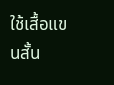ใช้เสื้อแขนสั้น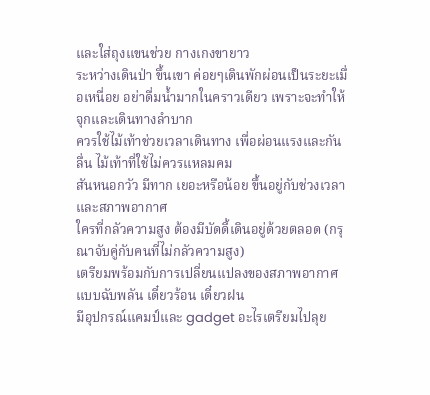และใส่ถุงแขนช่วย กางเกงขายาว
ระหว่างเดินป่า ขึ้นเขา ค่อยๆเดินพักผ่อนเป็นระยะเมื่อเหนื่อย อย่าดื่มน้ำมากในคราวเดียว เพราะจะทำให้จุกและเดินทางลำบาก
ควรใช้ไม้เท้าช่วยเวลาเดินทาง เพื่อผ่อนแรงและกันลื่น ไม้เท้าที่ใช้ไม่ควรแหลมคม
สันหนอกวัว มีทาก เยอะหรือน้อย ขึ้นอยู่กับช่วงเวลาและสภาพอากาศ
ใครที่กลัวความสูง ต้องมีบัดดี้เดินอยู่ด้วยตลอด (กรุณาจับคู่กับคนที่ไม่กลัวความสูง)
เตรียมพร้อมกับการเปลี่ยนแปลงของสภาพอากาศ แบบฉับพลัน เดี๋ยวร้อน เดี๋ยวฝน
มีอุปกรณ์แคมป์และ gadget อะไรเตรียมไปลุย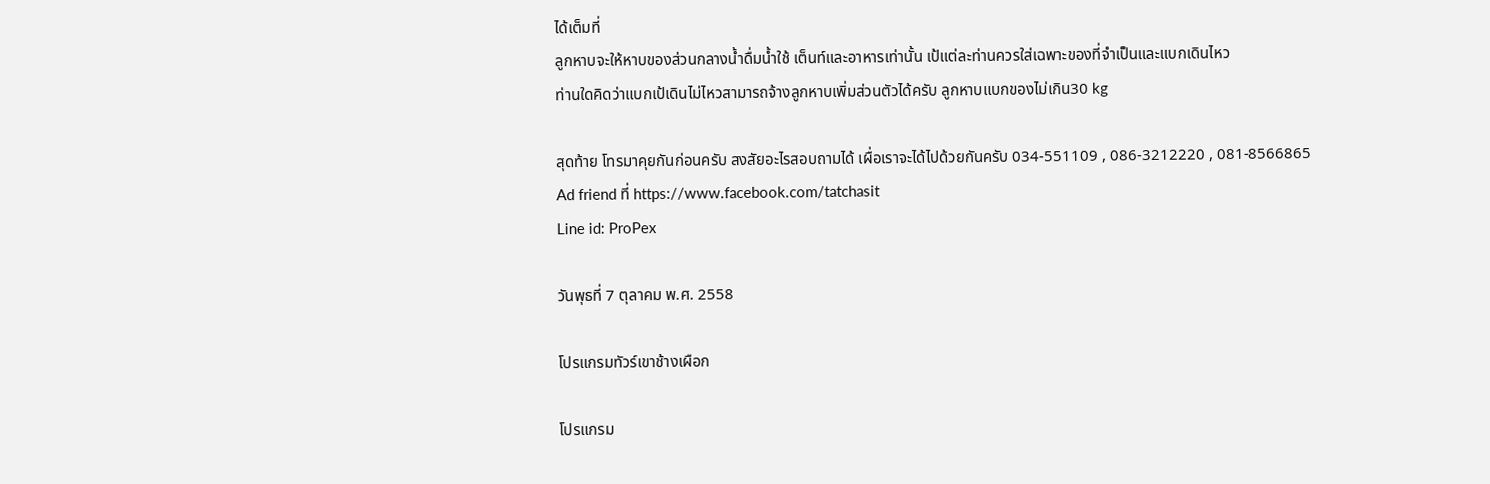ได้เต็มที่
ลูกหาบจะให้หาบของส่วนกลางน้ำดื่มน้ำใช้ เต็นท์และอาหารเท่านั้น เป้แต่ละท่านควรใส่เฉพาะของที่จำเป็นและแบกเดินไหว
ท่านใดคิดว่าแบกเป้เดินไม่ไหวสามารถจ้างลูกหาบเพิ่มส่วนตัวได้ครับ ลูกหาบแบกของไม่เกิน30 kg

สุดท้าย โทรมาคุยกันก่อนครับ สงสัยอะไรสอบถามได้ เผื่อเราจะได้ไปด้วยกันครับ 034-551109 , 086-3212220 , 081-8566865
Ad friend ที่ https://www.facebook.com/tatchasit
Line id: ProPex

วันพุธที่ 7 ตุลาคม พ.ศ. 2558

โปรแกรมทัวร์เขาช้างเผือก

โปรแกรม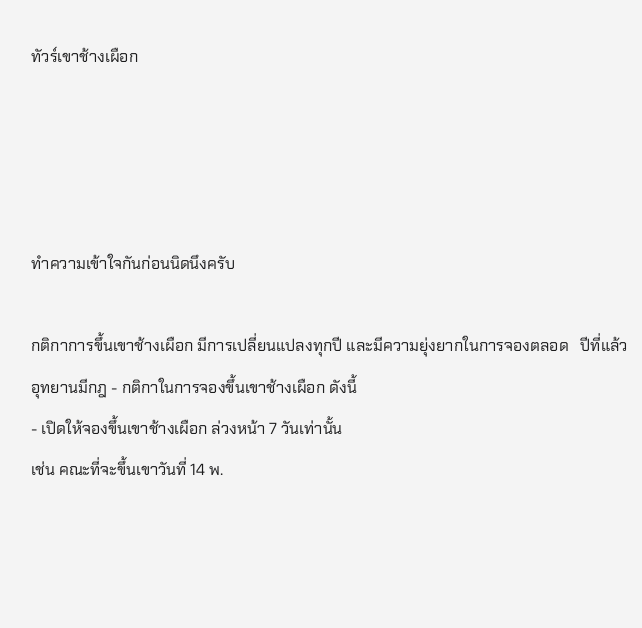ทัวร์เขาช้างเผือก




ทำความเข้าใจกันก่อนนิดนึงครับ

กติกาการขึ้นเขาช้างเผือก มีการเปลี่ยนแปลงทุกปี และมีความยุ่งยากในการจองตลอด   ปีที่แล้วอุทยานมีกฎ - กติกาในการจองขึ้นเขาช้างเผือก ดังนี้
- เปิดให้จองขึ้นเขาช้างเผือก ล่วงหน้า 7 วันเท่านั้น
เช่น คณะที่จะขึ้นเขาวันที่ 14 พ.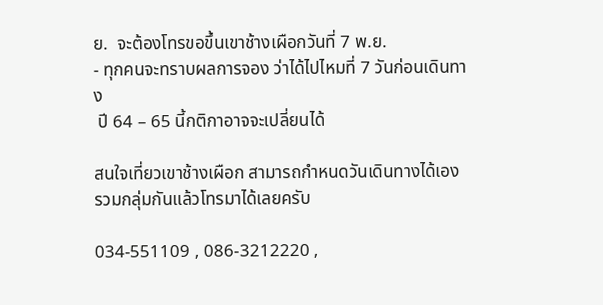ย.  จะต้องโทรขอขึ้นเขาช้างเผือกวันที่ 7 พ.ย.
- ทุกคนจะทราบผลการจอง ว่าได้ไปไหมที่ 7 วันก่อนเดินทาง
 ปี 64 – 65 นี้กติกาอาจจะเปลี่ยนได้

สนใจเที่ยวเขาช้างเผือก สามารถกำหนดวันเดินทางได้เอง รวมกลุ่มกันแล้วโทรมาได้เลยครับ

034-551109 , 086-3212220 ,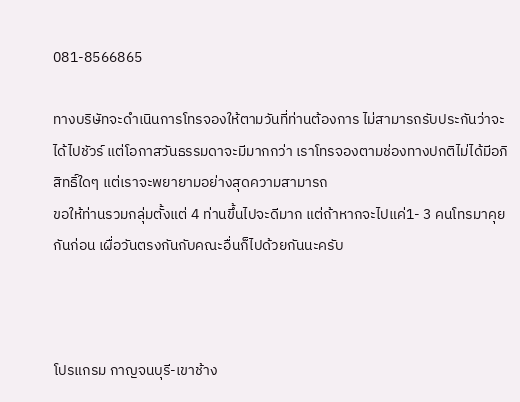081-8566865

ทางบริษัทจะดำเนินการโทรจองให้ตามวันที่ท่านต้องการ ไม่สามารถรับประกันว่าจะได้ไปชัวร์ แต่โอกาสวันธรรมดาจะมีมากกว่า เราโทรจองตามช่องทางปกติไม่ได้มีอภิสิทธิ์ใดๆ แต่เราจะพยายามอย่างสุดความสามารถ
ขอให้ท่านรวมกลุ่มตั้งแต่ 4 ท่านขึ้นไปจะดีมาก แต่ถ้าหากจะไปแค่1- 3 คนโทรมาคุยกันก่อน เผื่อวันตรงกันกับคณะอื่นก็ไปด้วยกันนะครับ



โปรแกรม กาญจนบุรี-เขาช้าง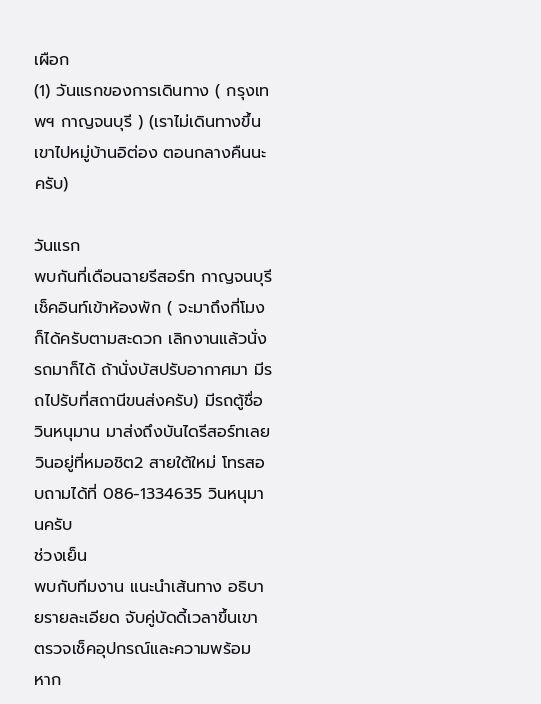เผือก
(1) วันแรกของการเดินทาง ( กรุงเทพฯ กาญจนบุรี ) (เราไม่เดินทางขึ้นเขาไปหมู่บ้านอิต่อง ตอนกลางคืนนะครับ)

วันแรก
พบกันที่เดือนฉายรีสอร์ท กาญจนบุรี เช็คอินท์เข้าห้องพัก ( จะมาถึงกี่โมงก็ได้ครับตามสะดวก เลิกงานแล้วนั่งรถมาก็ได้ ถ้านั่งบัสปรับอากาศมา มีรถไปรับที่สถานีขนส่งครับ) มีรถตู้ชื่อวินหนุมาน มาส่งถึงบันไดรีสอร์ทเลย วินอยู่ที่หมอชิต2 สายใต้ใหม่ โทรสอบถามได้ที่ 086-1334635 วินหนุมานครับ
ช่วงเย็น
พบกับทีมงาน แนะนำเส้นทาง อธิบายรายละเอียด จับคู่บัดดี้เวลาขึ้นเขา ตรวจเช็คอุปกรณ์และความพร้อม หาก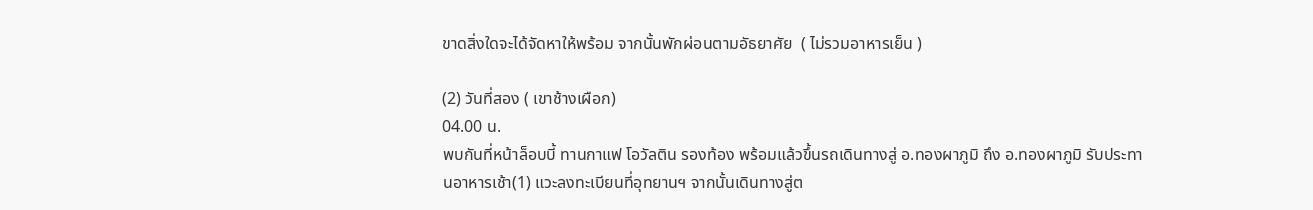ขาดสิ่งใดจะได้จัดหาให้พร้อม จากนั้นพักผ่อนตามอัธยาศัย  ( ไม่รวมอาหารเย็น )

(2) วันที่สอง ( เขาช้างเผือก)
04.00 น.
พบกันที่หน้าล็อบบี้ ทานกาแฟ โอวัลติน รองท้อง พร้อมแล้วขึ้นรถเดินทางสู่ อ.ทองผาภูมิ ถึง อ.ทองผาภูมิ รับประทานอาหารเช้า(1) แวะลงทะเบียนที่อุทยานฯ จากนั้นเดินทางสู่ต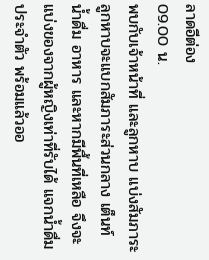ลาดอีต่อง
09.00 น.
พบกับเจ้าหน้าที่ และลูกหาบ แบ่งสัมภาระ ลูกหาบจะแบกสัมภาระส่วนกลาง เต็นท์ น้ำดื่ม อาหาร และหากมีพื้นที่เหลือ จึงจะ แบ่งของจากผู้หญิงเท่าที่รับได้ แจกน้ำดื่มประจำตัว พร้อมแล้วออ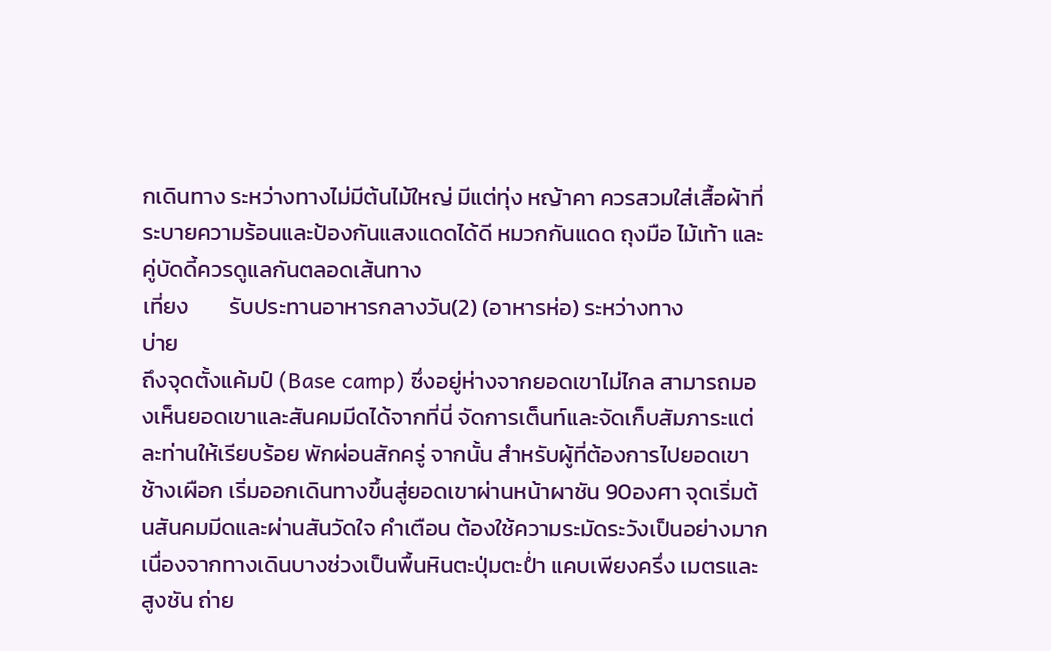กเดินทาง ระหว่างทางไม่มีต้นไม้ใหญ่ มีแต่ทุ่ง หญ้าคา ควรสวมใส่เสื้อผ้าที่ระบายความร้อนและป้องกันแสงแดดได้ดี หมวกกันแดด ถุงมือ ไม้เท้า และคู่บัดดี้ควรดูแลกันตลอดเส้นทาง
เที่ยง        รับประทานอาหารกลางวัน(2) (อาหารห่อ) ระหว่างทาง
บ่าย
ถึงจุดตั้งแค้มป์ (Base camp) ซึ่งอยู่ห่างจากยอดเขาไม่ไกล สามารถมองเห็นยอดเขาและสันคมมีดได้จากที่นี่ จัดการเต็นท์และจัดเก็บสัมภาระแต่ละท่านให้เรียบร้อย พักผ่อนสักครู่ จากนั้น สำหรับผู้ที่ต้องการไปยอดเขา ช้างเผือก เริ่มออกเดินทางขึ้นสู่ยอดเขาผ่านหน้าผาชัน 90องศา จุดเริ่มต้นสันคมมีดและผ่านสันวัดใจ คำเตือน ต้องใช้ความระมัดระวังเป็นอย่างมาก เนื่องจากทางเดินบางช่วงเป็นพื้นหินตะปุ่มตะป่ำ แคบเพียงครึ่ง เมตรและสูงชัน ถ่าย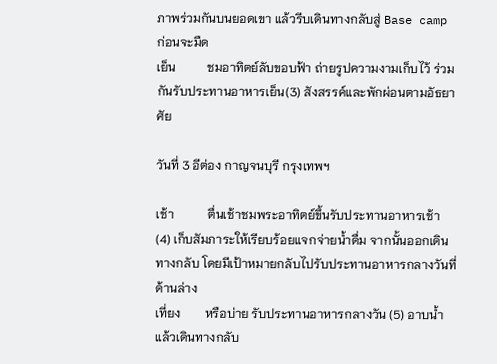ภาพร่วมกันบนยอดเขา แล้วรีบเดินทางกลับสู่ Base camp ก่อนจะมืด
เย็น          ชมอาทิตย์ลับขอบฟ้า ถ่ายรูปความงามเก็บไว้ ร่วมกันรับประทานอาหารเย็น(3) สังสรรค์และพักผ่อนตามอัธยาศัย

วันที่ 3 อีต่อง กาญจนบุรี กรุงเทพฯ

เช้า           ตื่นเช้าชมพระอาทิตย์ขึ้นรับประทานอาหารเช้า (4) เก็บสัมภาระให้เรียบร้อยแจกจ่ายน้ำดื่ม จากนั้นออกเดินทางกลับ โดยมีเป้าหมายกลับไปรับประทานอาหารกลางวันที่ด้านล่าง
เที่ยง        หรือบ่าย รับประทานอาหารกลางวัน (5) อาบน้ำแล้วเดินทางกลับ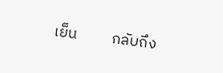เย็น          กลับถึง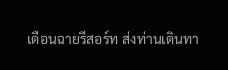เดือนฉายรีสอร์ท ส่งท่านเดินทา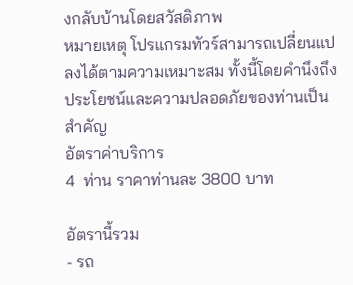งกลับบ้านโดยสวัสดิภาพ
หมายเหตุ โปรแกรมทัวร์สามารถเปลี่ยนแปลงได้ตามความเหมาะสม ทั้งนี้โดยคำนึงถึงประโยชน์และความปลอดภัยของท่านเป็นสำคัญ
อัตราค่าบริการ
4  ท่าน ราคาท่านละ 3800 บาท

อัตรานี้รวม
- รถ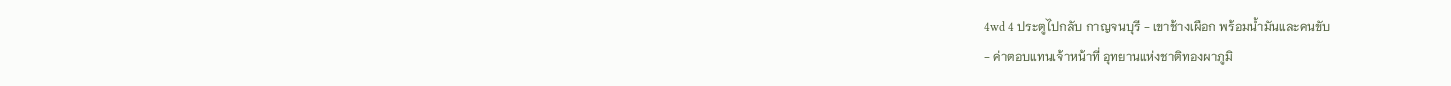4wd 4 ประตูไปกลับ กาญจนบุรี - เขาช้างเผือก พร้อมน้ำมันและคนขับ
- ค่าตอบแทนเจ้าหน้าที่ อุทยานแห่งชาติทองผาภูมิ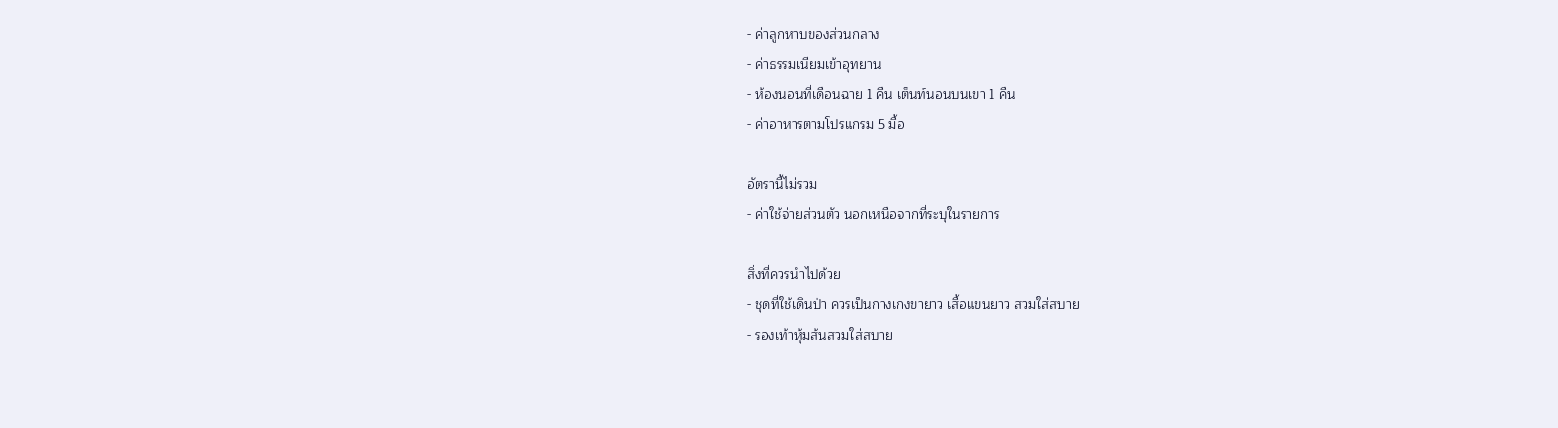- ค่าลูกหาบของส่วนกลาง
- ค่าธรรมเนียมเข้าอุทยาน
- ห้องนอนที่เดือนฉาย 1 คืน เต็นท์นอนบนเขา 1 คืน
- ค่าอาหารตามโปรแกรม 5 มื้อ

อัตรานี้ไม่รวม
- ค่าใช้จ่ายส่วนตัว นอกเหนือจากที่ระบุในรายการ

สิ่งที่ควรนำไปด้วย
- ชุดที่ใช้เดินป่า ควรเป็นกางเกงขายาว เสื้อแขนยาว สวมใส่สบาย
- รองเท้าหุ้มส้นสวมใส่สบาย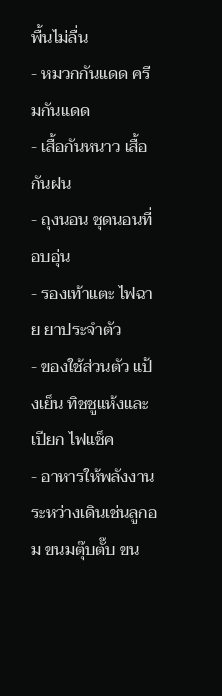พื้นไม่ลื่น
- หมวกกันแดด ครีมกันแดด
- เสื้อกันหนาว เสื้อกันฝน
- ถุงนอน ชุดนอนที่อบอุ่น
- รองเท้าแตะ ไฟฉาย ยาประจำตัว
- ของใช้ส่วนตัว แป้งเย็น ทิชชูแห้งและเปียก ไฟแช็ค
- อาหารให้พลังงานระหว่างเดินเช่นลูกอม ขนมตุ๊บตั๊บ ขน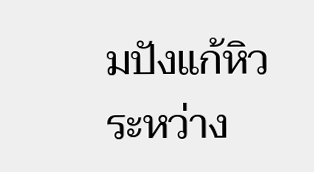มปังแก้หิวระหว่าง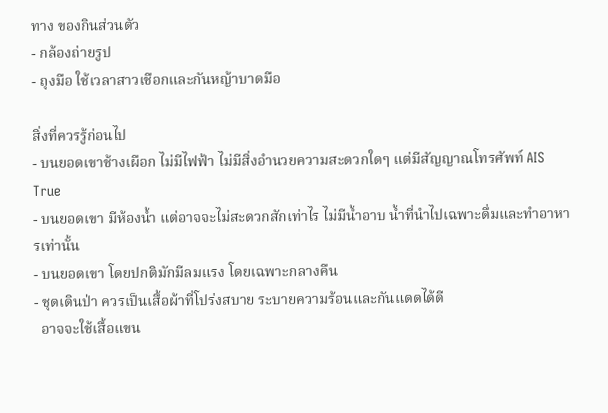ทาง ของกินส่วนตัว
- กล้องถ่ายรูป
- ถุงมือ ใช้เวลาสาวเชือกและกันหญ้าบาดมือ

สิ่งที่ควรรู้ก่อนไป
- บนยอดเขาช้างเผือก ไม่มีไฟฟ้า ไม่มีสิ่งอำนวยความสะดวกใดๆ แต่มีสัญญาณโทรศัพท์ AIS True
- บนยอดเขา มีห้องน้ำ แต่อาจจะไม่สะดวกสักเท่าไร ไม่มีน้ำอาบ น้ำที่นำไปเฉพาะดื่มและทำอาหารเท่านั้น
- บนยอดเขา โดยปกติมักมีลมแรง โดยเฉพาะกลางคืน
- ชุดเดินป่า ควรเป็นเสื้อผ้าที่โปร่งสบาย ระบายความร้อนและกันแดดได้ดี
  อาจจะใช้เสื้อแขน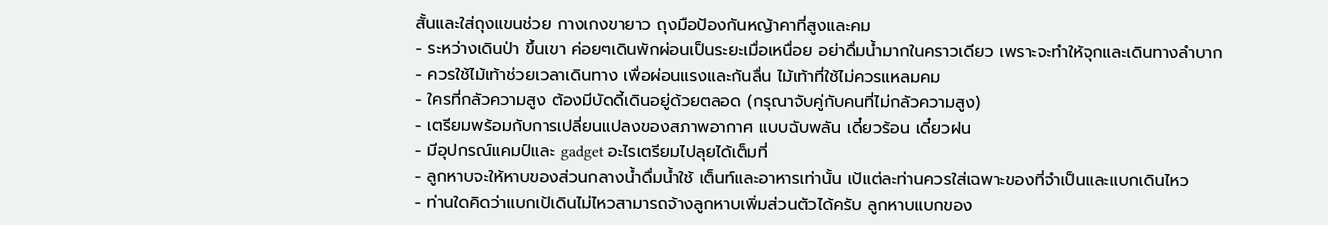สั้นและใส่ถุงแขนช่วย กางเกงขายาว ถุงมือป้องกันหญ้าคาที่สูงและคม
- ระหว่างเดินป่า ขึ้นเขา ค่อยๆเดินพักผ่อนเป็นระยะเมื่อเหนื่อย อย่าดื่มน้ำมากในคราวเดียว เพราะจะทำให้จุกและเดินทางลำบาก
- ควรใช้ไม้เท้าช่วยเวลาเดินทาง เพื่อผ่อนแรงและกันลื่น ไม้เท้าที่ใช้ไม่ควรแหลมคม
- ใครที่กลัวความสูง ต้องมีบัดดี้เดินอยู่ด้วยตลอด (กรุณาจับคู่กับคนที่ไม่กลัวความสูง)
- เตรียมพร้อมกับการเปลี่ยนแปลงของสภาพอากาศ แบบฉับพลัน เดี๋ยวร้อน เดี๋ยวฝน
- มีอุปกรณ์แคมป์และ gadget อะไรเตรียมไปลุยได้เต็มที่
- ลูกหาบจะให้หาบของส่วนกลางน้ำดื่มน้ำใช้ เต็นท์และอาหารเท่านั้น เป้แต่ละท่านควรใส่เฉพาะของที่จำเป็นและแบกเดินไหว
- ท่านใดคิดว่าแบกเป้เดินไม่ไหวสามารถจ้างลูกหาบเพิ่มส่วนตัวได้ครับ ลูกหาบแบกของ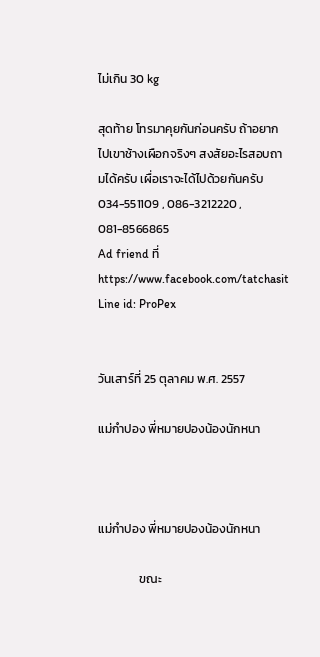ไม่เกิน 30 kg

สุดท้าย โทรมาคุยกันก่อนครับ ถ้าอยากไปเขาช้างเผือกจริงๆ สงสัยอะไรสอบถามได้ครับ เผื่อเราจะได้ไปด้วยกันครับ 034-551109 , 086-3212220 , 081-8566865
Ad friend ที่ https://www.facebook.com/tatchasit
Line id: ProPex


วันเสาร์ที่ 25 ตุลาคม พ.ศ. 2557

แม่กำปอง พี่หมายปองน้องนักหนา



แม่กำปอง พี่หมายปองน้องนักหนา

               ขณะ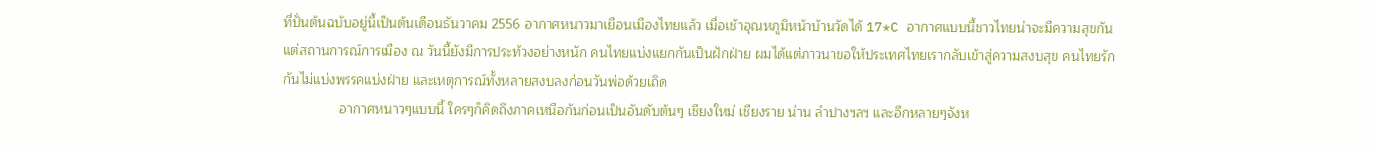ที่ปั่นต้นฉบับอยู่นี้เป็นต้นเดือนธันวาคม 2556 อากาศหนาวมาเยือนเมืองไทยแล้ว เมื่อเช้าอุณหภูมิหน้าบ้านวัดได้ 17*C อากาศแบบนี้ชาวไทยน่าจะมีความสุขกัน แต่สถานการณ์การเมือง ณ วันนี้ยังมีการประท้วงอย่างหนัก คนไทยแบ่งแยกกันเป็นฝักฝ่าย ผมได้แต่ภาวนาขอให้ประเทศไทยเรากลับเข้าสู่ความสงบสุข คนไทยรักกันไม่แบ่งพรรคแบ่งฝ่าย และเหตุการณ์ทั้งหลายสงบลงก่อนวันพ่อด้วยเถิด
               อากาศหนาวๆแบบนี้ ใครๆก็คิดถึงภาคเหนือกันก่อนเป็นอันดับต้นๆ เชียงใหม่ เชียงราย น่าน ลำปางฯลฯ และอีกหลายๆจังห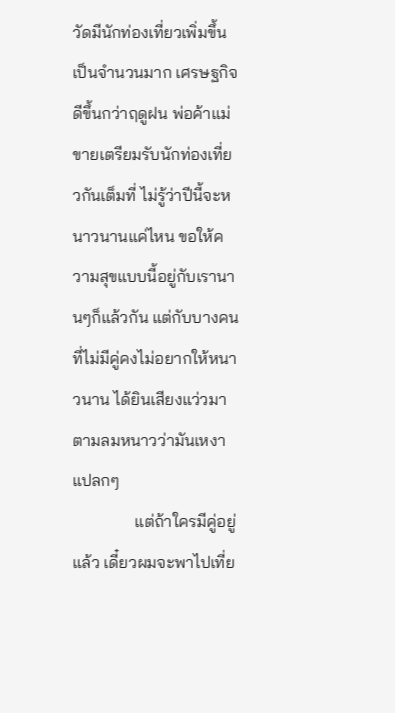วัดมีนักท่องเที่ยวเพิ่มขึ้นเป็นจำนวนมาก เศรษฐกิจดีขึ้นกว่าฤดูฝน พ่อค้าแม่ขายเตรียมรับนักท่องเที่ยวกันเต็มที่ ไม่รู้ว่าปีนี้จะหนาวนานแค่ไหน ขอให้ความสุขแบบนี้อยู่กับเรานานๆก็แล้วกัน แต่กับบางคนที่ไม่มีคู่คงไม่อยากให้หนาวนาน ได้ยินเสียงแว่วมาตามลมหนาวว่ามันเหงาแปลกๆ
               แต่ถ้าใครมีคู่อยู่แล้ว เดี๋ยวผมจะพาไปเที่ย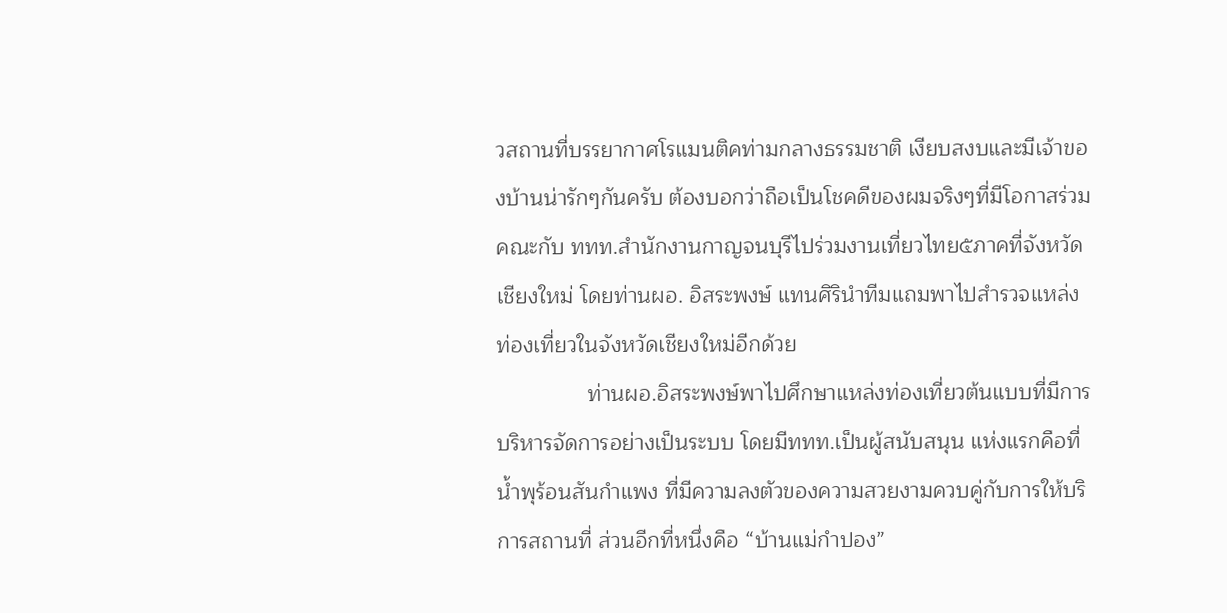วสถานที่บรรยากาศโรแมนติคท่ามกลางธรรมชาติ เงียบสงบและมีเจ้าของบ้านน่ารักๆกันครับ ต้องบอกว่าถือเป็นโชคดีของผมจริงๆที่มีโอกาสร่วมคณะกับ ททท.สำนักงานกาญจนบุรีไปร่วมงานเที่ยวไทย๕ภาคที่จังหวัดเชียงใหม่ โดยท่านผอ. อิสระพงษ์ แทนศิรินำทีมแถมพาไปสำรวจแหล่งท่องเที่ยวในจังหวัดเชียงใหม่อีกด้วย
               ท่านผอ.อิสระพงษ์พาไปศึกษาแหล่งท่องเที่ยวต้นแบบที่มีการบริหารจัดการอย่างเป็นระบบ โดยมีททท.เป็นผู้สนับสนุน แห่งแรกคือที่น้ำพุร้อนสันกำแพง ที่มีความลงตัวของความสวยงามควบคู่กับการให้บริการสถานที่ ส่วนอีกที่หนึ่งคือ “บ้านแม่กำปอง”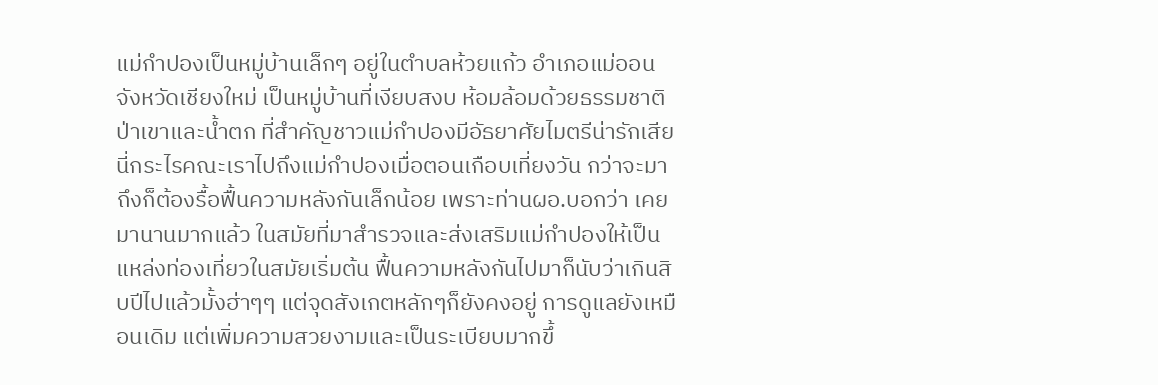แม่กำปองเป็นหมู่บ้านเล็กๆ อยู่ในตำบลห้วยแก้ว อำเภอแม่ออน จังหวัดเชียงใหม่ เป็นหมู่บ้านที่เงียบสงบ ห้อมล้อมด้วยธรรมชาติ ป่าเขาและน้ำตก ที่สำคัญชาวแม่กำปองมีอัธยาศัยไมตรีน่ารักเสียนี่กระไรคณะเราไปถึงแม่กำปองเมื่อตอนเกือบเที่ยงวัน กว่าจะมาถึงก็ต้องรื้อฟื้นความหลังกันเล็กน้อย เพราะท่านผอ.บอกว่า เคยมานานมากแล้ว ในสมัยที่มาสำรวจและส่งเสริมแม่กำปองให้เป็นแหล่งท่องเที่ยวในสมัยเริ่มต้น ฟื้นความหลังกันไปมาก็นับว่าเกินสิบปีไปแล้วมั้งฮ่าๆๆ แต่จุดสังเกตหลักๆก็ยังคงอยู่ การดูแลยังเหมือนเดิม แต่เพิ่มความสวยงามและเป็นระเบียบมากขึ้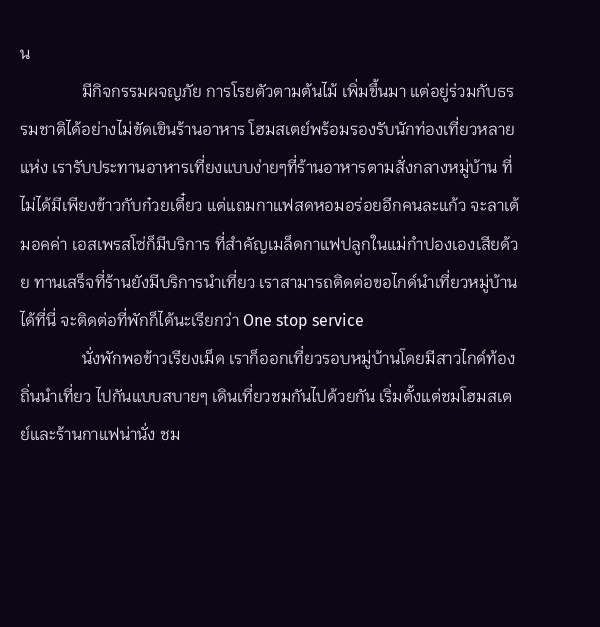น
               มีกิจกรรมผจญภัย การโรยตัวตามต้นไม้ เพิ่มขึ้นมา แต่อยู่ร่วมกับธรรมชาติได้อย่างไม่ขัดเขินร้านอาหาร โฮมสเตย์พร้อมรองรับนักท่องเที่ยวหลายแห่ง เรารับประทานอาหารเที่ยงแบบง่ายๆที่ร้านอาหารตามสั่งกลางหมู่บ้าน ที่ไม่ได้มีเพียงข้าวกับก๋วยเตี๋ยว แต่แถมกาแฟสดหอมอร่อยอีกคนละแก้ว จะลาเต้ มอคค่า เอสเพรสโซ่ก็มีบริการ ที่สำคัญเมล็ดกาแฟปลูกในแม่กำปองเองเสียด้วย ทานเสร็จที่ร้านยังมีบริการนำเที่ยว เราสามารถติดต่อขอไกด์นำเที่ยวหมู่บ้านได้ที่นี่ จะติดต่อที่พักก็ได้นะเรียกว่า One stop service
               นั่งพักพอข้าวเรียงเม็ด เราก็ออกเที่ยวรอบหมู่บ้านโดยมีสาวไกด์ท้องถิ่นนำเที่ยว ไปกันแบบสบายๆ เดินเที่ยวชมกันไปด้วยกัน เริ่มตั้งแต่ชมโฮมสเตย์และร้านกาแฟน่านั่ง ชม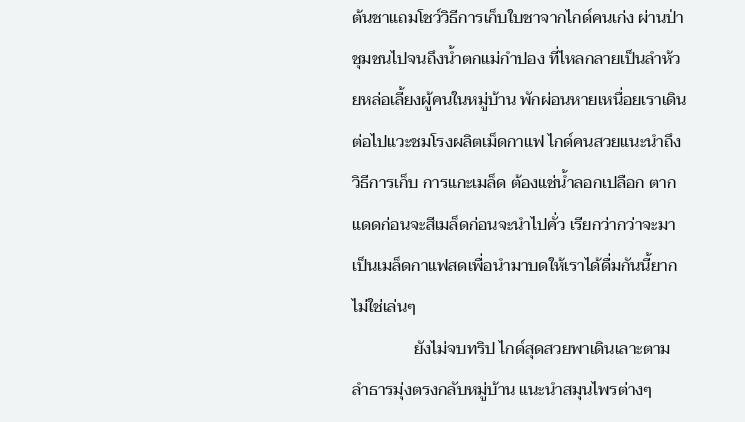ต้นชาแถมโชว์วิธีการเก็บใบชาจากไกด์คนเก่ง ผ่านป่าชุมชนไปจนถึงน้ำตกแม่กำปอง ที่ไหลกลายเป็นลำห้วยหล่อเลี้ยงผู้คนในหมู่บ้าน พักผ่อนหายเหนื่อยเราเดินต่อไปแวะชมโรงผลิตเม็ดกาแฟ ไกด์คนสวยแนะนำถึงวิธีการเก็บ การแกะเมล็ด ต้องแช่น้ำลอกเปลือก ตากแดดก่อนจะสีเมล็ดก่อนจะนำไปคั่ว เรียกว่ากว่าจะมาเป็นเมล็ดกาแฟสดเพื่อนำมาบดให้เราได้ดื่มกันนี้ยากไม่ใช่เล่นๆ
               ยังไม่จบทริป ไกด์สุดสวยพาเดินเลาะตามลำธารมุ่งตรงกลับหมู่บ้าน แนะนำสมุนไพรต่างๆ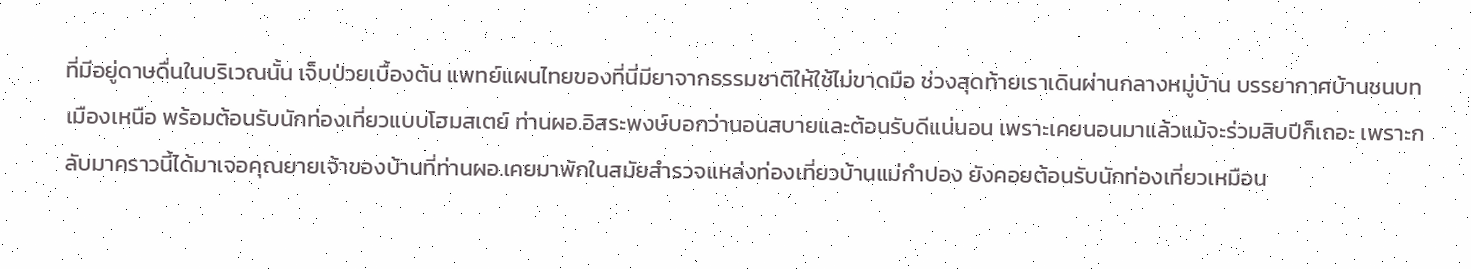ที่มีอยู่ดาษดื่นในบริเวณนั้น เจ็บป่วยเบื้องต้น แพทย์แผนไทยของที่นี่มียาจากธรรมชาติให้ใช้ไม่ขาดมือ ช่วงสุดท้ายเราเดินผ่านกลางหมู่บ้าน บรรยากาศบ้านชนบทเมืองเหนือ พร้อมต้อนรับนักท่องเที่ยวแบบโฮมสเตย์ ท่านผอ.อิสระพงษ์บอกว่านอนสบายและต้อนรับดีแน่นอน เพราะเคยนอนมาแล้วแม้จะร่วมสิบปีก็เถอะ เพราะกลับมาคราวนี้ได้มาเจอคุณยายเจ้าของบ้านที่ท่านผอ.เคยมาพักในสมัยสำรวจแหล่งท่องเที่ยวบ้านแม่กำปอง ยังคอยต้อนรับนักท่องเที่ยวเหมือน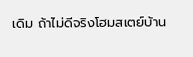เดิม ถ้าไม่ดีจริงโฮมสเตย์บ้าน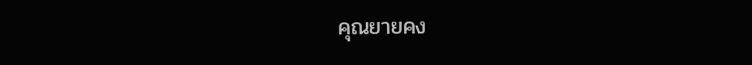คุณยายคง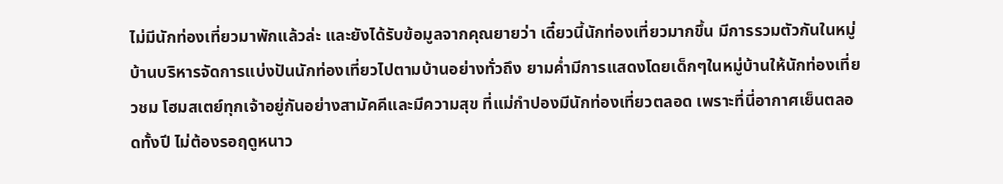ไม่มีนักท่องเที่ยวมาพักแล้วล่ะ และยังได้รับข้อมูลจากคุณยายว่า เดี๋ยวนี้นักท่องเที่ยวมากขึ้น มีการรวมตัวกันในหมู่บ้านบริหารจัดการแบ่งปันนักท่องเที่ยวไปตามบ้านอย่างทั่วถึง ยามค่ำมีการแสดงโดยเด็กๆในหมู่บ้านให้นักท่องเที่ยวชม โฮมสเตย์ทุกเจ้าอยู่กันอย่างสามัคคีและมีความสุข ที่แม่กำปองมีนักท่องเที่ยวตลอด เพราะที่นี่อากาศเย็นตลอดทั้งปี ไม่ต้องรอฤดูหนาว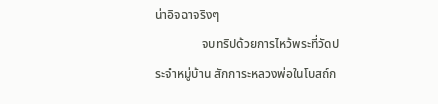น่าอิจฉาจริงๆ
               จบทริปด้วยการไหว้พระที่วัดประจำหมู่บ้าน สักการะหลวงพ่อในโบสถ์ก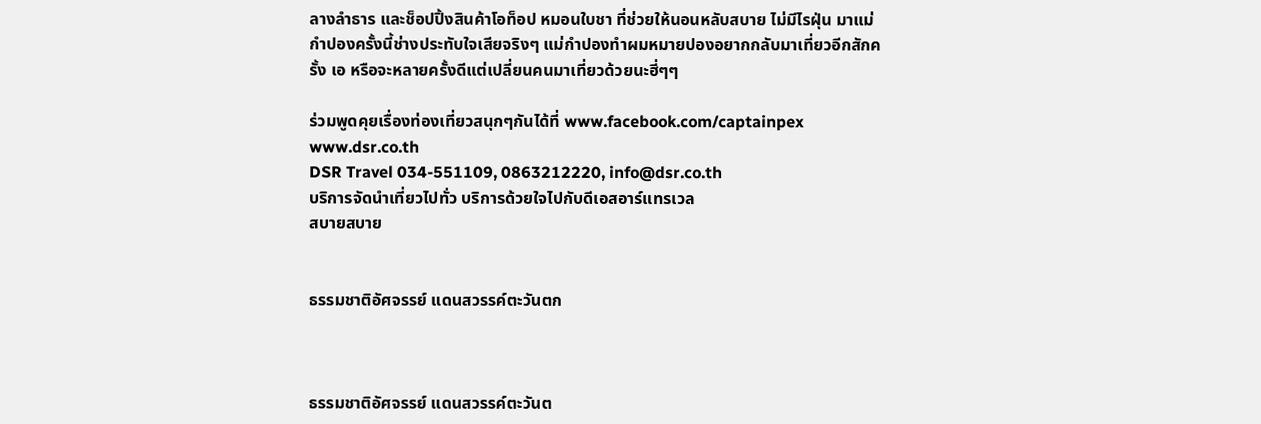ลางลำธาร และช็อปปิ้งสินค้าโอท็อป หมอนใบชา ที่ช่วยให้นอนหลับสบาย ไม่มีไรฝุ่น มาแม่กำปองครั้งนี้ช่างประทับใจเสียจริงๆ แม่กำปองทำผมหมายปองอยากกลับมาเที่ยวอีกสักครั้ง เอ หรือจะหลายครั้งดีแต่เปลี่ยนคนมาเที่ยวด้วยนะฮี่ๆๆ

ร่วมพูดคุยเรื่องท่องเที่ยวสนุกๆกันได้ที่ www.facebook.com/captainpex  www.dsr.co.th
DSR Travel 034-551109, 0863212220, info@dsr.co.th
บริการจัดนำเที่ยวไปทั่ว บริการด้วยใจไปกับดีเอสอาร์แทรเวล
สบายสบาย


ธรรมชาติอัศจรรย์ แดนสวรรค์ตะวันตก



ธรรมชาติอัศจรรย์ แดนสวรรค์ตะวันต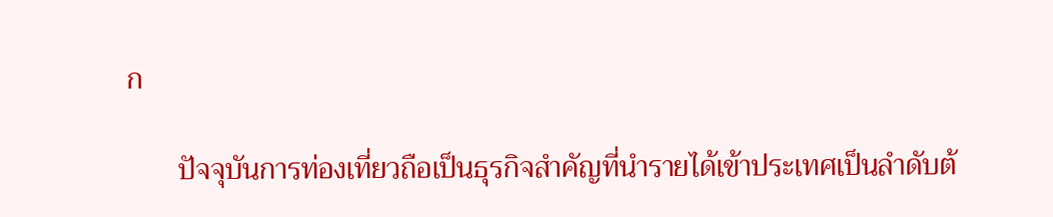ก

       ปัจจุบันการท่องเที่ยวถือเป็นธุรกิจสำคัญที่นำรายได้เข้าประเทศเป็นลำดับต้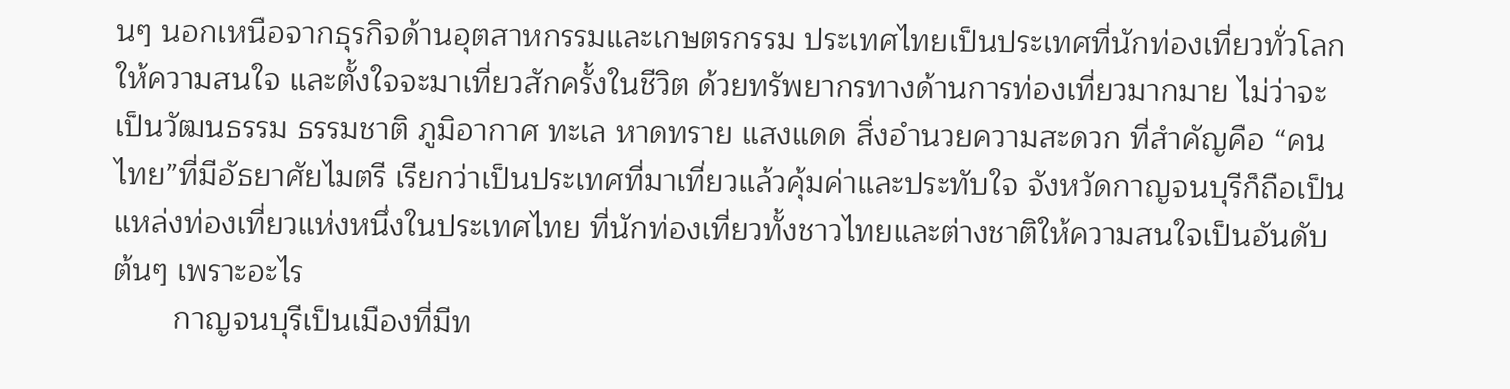นๆ นอกเหนือจากธุรกิจด้านอุตสาหกรรมและเกษตรกรรม ประเทศไทยเป็นประเทศที่นักท่องเที่ยวทั่วโลกให้ความสนใจ และตั้งใจจะมาเที่ยวสักครั้งในชีวิต ด้วยทรัพยากรทางด้านการท่องเที่ยวมากมาย ไม่ว่าจะเป็นวัฒนธรรม ธรรมชาติ ภูมิอากาศ ทะเล หาดทราย แสงแดด สิ่งอำนวยความสะดวก ที่สำคัญคือ “คนไทย”ที่มีอัธยาศัยไมตรี เรียกว่าเป็นประเทศที่มาเที่ยวแล้วคุ้มค่าและประทับใจ จังหวัดกาญจนบุรีก็ถือเป็นแหล่งท่องเที่ยวแห่งหนึ่งในประเทศไทย ที่นักท่องเที่ยวทั้งชาวไทยและต่างชาติให้ความสนใจเป็นอันดับต้นๆ เพราะอะไร
       กาญจนบุรีเป็นเมืองที่มีท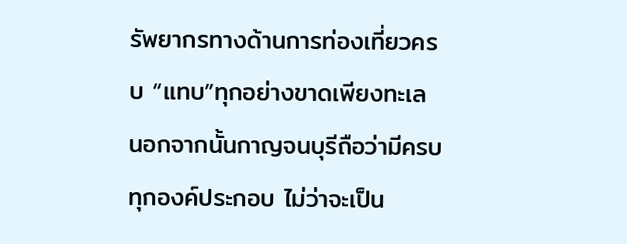รัพยากรทางด้านการท่องเที่ยวครบ “แทบ”ทุกอย่างขาดเพียงทะเล นอกจากนั้นกาญจนบุรีถือว่ามีครบทุกองค์ประกอบ ไม่ว่าจะเป็น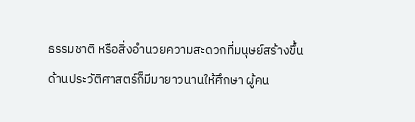ธรรมชาติ หรือสิ่งอำนวยความสะดวกที่มนุษย์สร้างขึ้น ด้านประวัติศาสตร์ก็มีมายาวนานให้ศึกษา ผู้คน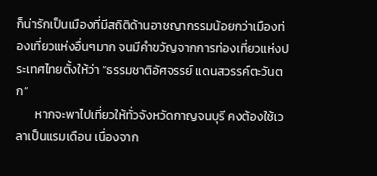ก็น่ารักเป็นเมืองที่มีสถิติด้านอาชญากรรมน้อยกว่าเมืองท่องเที่ยวแห่งอื่นๆมาก จนมีคำขวัญจากการท่องเที่ยวแห่งประเทศไทยตั้งให้ว่า “ธรรมชาติอัศจรรย์ แดนสวรรค์ตะวันตก”
       หากจะพาไปเที่ยวให้ทั่วจังหวัดกาญจนบุรี คงต้องใช้เวลาเป็นแรมเดือน เนื่องจาก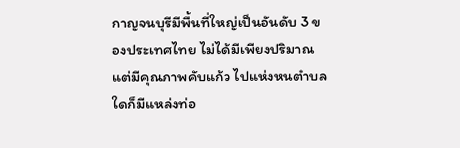กาญจนบุรีมีพื้นที่ใหญ่เป็นอันดับ 3 ของประเทศไทย ไม่ได้มีเพียงปริมาณแต่มีคุณภาพคับแก้ว ไปแห่งหนตำบลใดก็มีแหล่งท่อ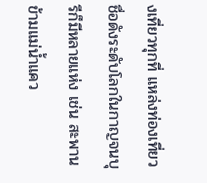งเที่ยวทุกที่ แหล่งท่องเที่ยวชื่อดังระดับโลกในกาญจนบุรีก็มีหลายแห่ง เช่น สะพานข้ามแม่น้ำแคว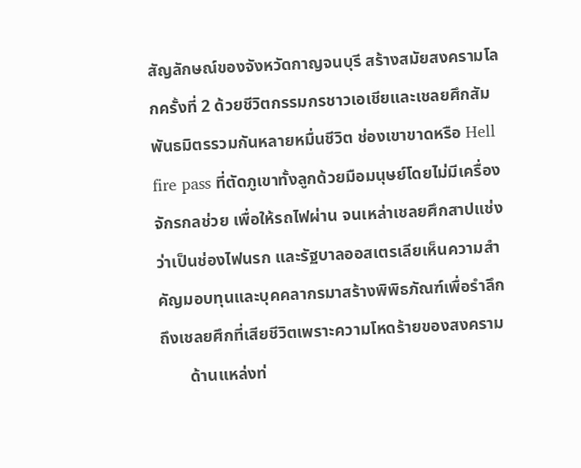สัญลักษณ์ของจังหวัดกาญจนบุรี สร้างสมัยสงครามโลกครั้งที่ 2 ด้วยชีวิตกรรมกรชาวเอเชียและเชลยศึกสัมพันธมิตรรวมกันหลายหมื่นชีวิต ช่องเขาขาดหรือ Hell fire pass ที่ตัดภูเขาทั้งลูกด้วยมือมนุษย์โดยไม่มีเครื่องจักรกลช่วย เพื่อให้รถไฟผ่าน จนเหล่าเชลยศึกสาปแช่งว่าเป็นช่องไฟนรก และรัฐบาลออสเตรเลียเห็นความสำคัญมอบทุนและบุคคลากรมาสร้างพิพิธภัณฑ์เพื่อรำลึกถึงเชลยศึกที่เสียชีวิตเพราะความโหดร้ายของสงคราม
       ด้านแหล่งท่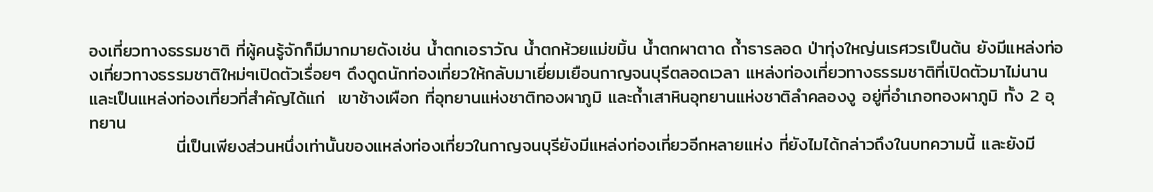องเที่ยวทางธรรมชาติ ที่ผู้คนรู้จักก็มีมากมายดังเช่น น้ำตกเอราวัณ น้ำตกห้วยแม่ขมิ้น น้ำตกผาตาด ถ้ำธารลอด ป่าทุ่งใหญ่นเรศวรเป็นต้น ยังมีแหล่งท่องเที่ยวทางธรรมชาติใหม่ๆเปิดตัวเรื่อยๆ ดึงดูดนักท่องเที่ยวให้กลับมาเยี่ยมเยือนกาญจนบุรีตลอดเวลา แหล่งท่องเที่ยวทางธรรมชาติที่เปิดตัวมาไม่นานและเป็นแหล่งท่องเที่ยวที่สำคัญได้แก่  เขาช้างเผือก ที่อุทยานแห่งชาติทองผาภูมิ และถ้ำเสาหินอุทยานแห่งชาติลำคลองงู อยู่ที่อำเภอทองผาภูมิ ทั้ง 2 อุทยาน
              นี่เป็นเพียงส่วนหนึ่งเท่านั้นของแหล่งท่องเที่ยวในกาญจนบุรียังมีแหล่งท่องเที่ยวอีกหลายแห่ง ที่ยังไมได้กล่าวถึงในบทความนี้ และยังมี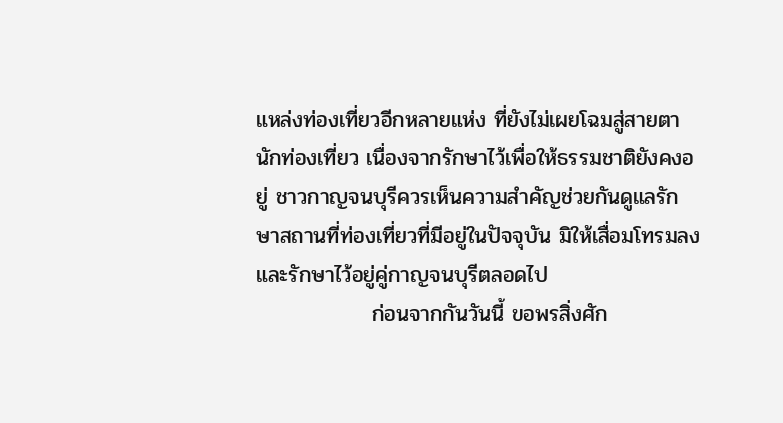แหล่งท่องเที่ยวอีกหลายแห่ง ที่ยังไม่เผยโฉมสู่สายตานักท่องเที่ยว เนื่องจากรักษาไว้เพื่อให้ธรรมชาติยังคงอยู่ ชาวกาญจนบุรีควรเห็นความสำคัญช่วยกันดูแลรักษาสถานที่ท่องเที่ยวที่มีอยู่ในปัจจุบัน มิให้เสื่อมโทรมลง และรักษาไว้อยู่คู่กาญจนบุรีตลอดไป
               ก่อนจากกันวันนี้ ขอพรสิ่งศัก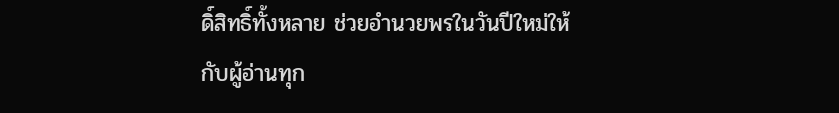ดิ์สิทธิ์ทั้งหลาย ช่วยอำนวยพรในวันปีใหม่ให้กับผู้อ่านทุก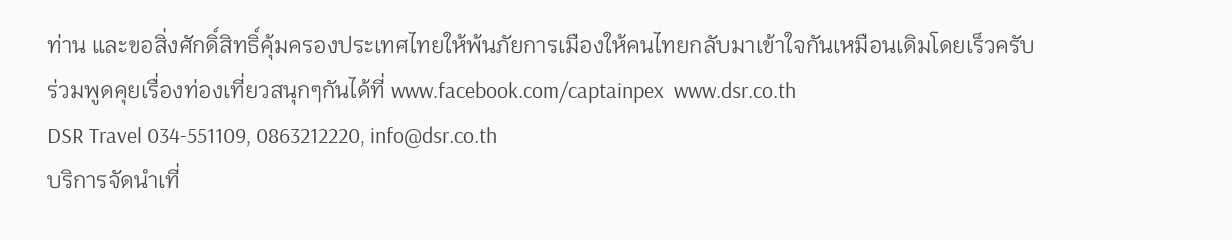ท่าน และขอสิ่งศักดิ์สิทธิ์คุ้มครองประเทศไทยให้พ้นภัยการเมืองให้คนไทยกลับมาเข้าใจกันเหมือนเดิมโดยเร็วครับ
ร่วมพูดคุยเรื่องท่องเที่ยวสนุกๆกันได้ที่ www.facebook.com/captainpex  www.dsr.co.th
DSR Travel 034-551109, 0863212220, info@dsr.co.th
บริการจัดนำเที่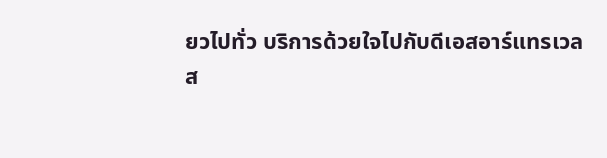ยวไปทั่ว บริการด้วยใจไปกับดีเอสอาร์แทรเวล
ส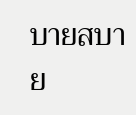บายสบาย